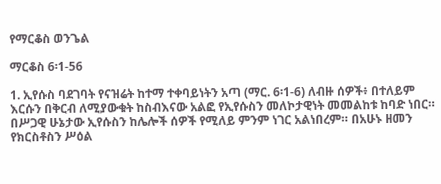የማርቆስ ወንጌል

ማርቆስ 6፡1-56

1. ኢየሱስ ባደገባት የናዝሬት ከተማ ተቀባይነትን አጣ (ማር. 6፡1-6) ለብዙ ሰዎች፥ በተለይም እርሱን በቅርብ ለሚያውቁት ከስብእናው አልፎ የኢየሱስን መለኮታዊነት መመልከቱ ከባድ ነበር። በሥጋዊ ሁኔታው ኢየሱስን ከሌሎች ሰዎች የሚለይ ምንም ነገር አልነበረም። በአሁኑ ዘመን የክርስቶስን ሥዕል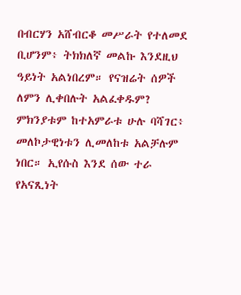በብርሃን አሸብርቆ መሥራት የተለመደ ቢሆንም፥ ትክክለኛ መልኩ እንደዚህ ዓይነት አልነበረም። የናዝሬት ሰዎች ለምን ሊቀበሉት አልፈቀዱም? ምክንያቱም ከተአምራቱ ሁሉ ባሻገር፥ መለኮታዊነቱን ሊመለከቱ አልቻሉም ነበር። ኢየሱስ እንደ ሰው ተራ የአናጺነት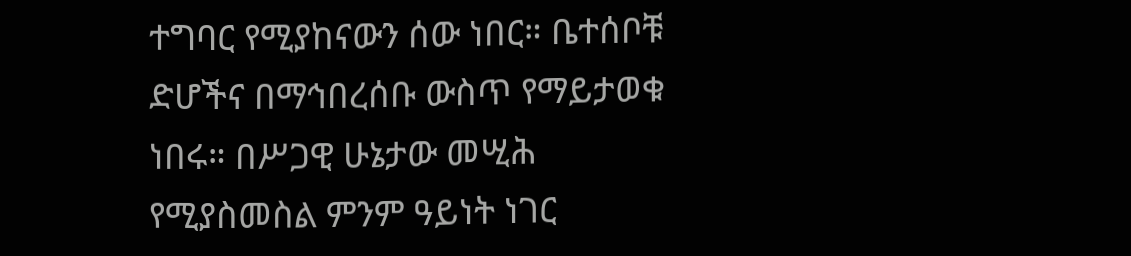ተግባር የሚያከናውን ሰው ነበር። ቤተሰቦቹ ድሆችና በማኅበረሰቡ ውስጥ የማይታወቁ ነበሩ። በሥጋዊ ሁኔታው መሢሕ የሚያስመስል ምንም ዓይነት ነገር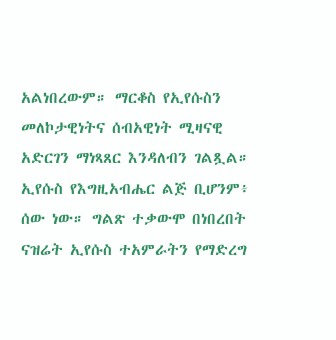አልነበረውም። ማርቆስ የኢየሱስን መለኮታዊነትና ሰብአዊነት ሚዛናዊ አድርገን ማነጻጸር እንዳለብን ገልጿል። ኢየሱስ የእግዚአብሔር ልጅ ቢሆንም፥ ሰው ነው። ግልጽ ተቃውሞ በነበረበት ናዝሬት ኢየሱስ ተአምራትን የማድረግ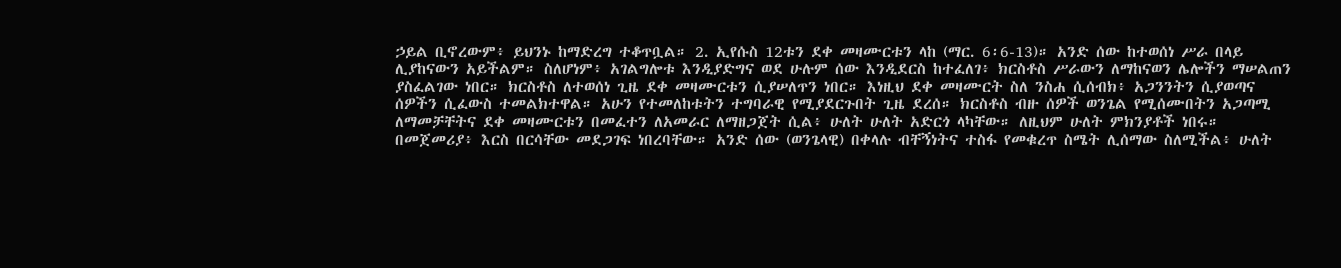ኃይል ቢኖረውም፥ ይህንኑ ከማድረግ ተቆጥቧል። 2. ኢየሱስ 12ቱን ደቀ መዛሙርቱን ላከ (ማር. 6፡6-13)። አንድ ሰው ከተወሰነ ሥራ በላይ ሊያከናውን አይችልም። ስለሆነም፥ አገልግሎቱ እንዲያድግና ወደ ሁሉም ሰው እንዲደርስ ከተፈለገ፥ ክርስቶስ ሥራውን ለማከናወን ሌሎችን ማሠልጠን ያስፈልገው ነበር። ክርስቶስ ለተወሰነ ጊዜ ደቀ መዛሙርቱን ሲያሠለጥን ነበር። እነዚህ ደቀ መዛሙርት ስለ ንስሐ ሲሰብክ፥ አጋንንትን ሲያወጣና ሰዎችን ሲፈውስ ተመልክተዋል። አሁን የተመለከቱትን ተግባራዊ የሚያደርጉበት ጊዜ ደረሰ። ክርስቶስ ብዙ ሰዎች ወንጌል የሚሰሙበትን አጋጣሚ ለማመቻቸትና ደቀ መዛሙርቱን በመፈተን ለአመራር ለማዘጋጀት ሲል፥ ሁለት ሁለት አድርጎ ላካቸው። ለዚህም ሁለት ምክንያቶች ነበሩ። በመጀመሪያ፥ እርስ በርሳቸው መደጋገፍ ነበረባቸው። አንድ ሰው (ወንጌላዊ) በቀላሉ ብቸኝነትና ተስፋ የመቁረጥ ስሜት ሊሰማው ስለሚችል፥ ሁለት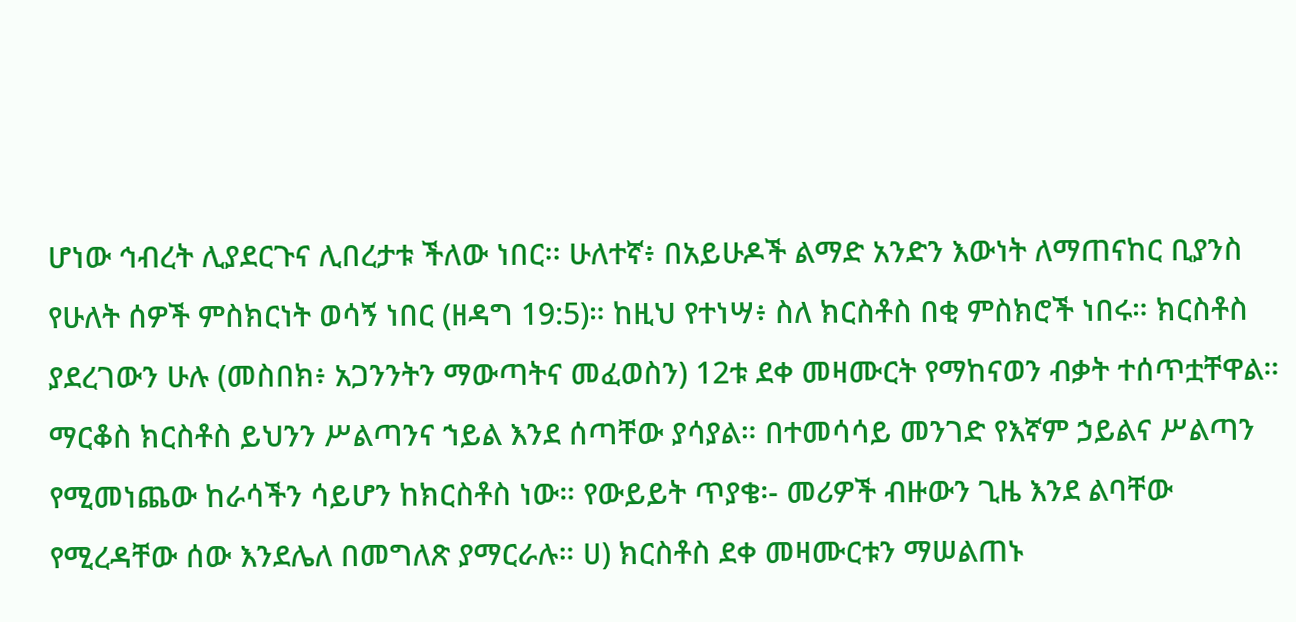ሆነው ኅብረት ሊያደርጉና ሊበረታቱ ችለው ነበር፡፡ ሁለተኛ፥ በአይሁዶች ልማድ አንድን እውነት ለማጠናከር ቢያንስ የሁለት ሰዎች ምስክርነት ወሳኝ ነበር (ዘዳግ 19:5)። ከዚህ የተነሣ፥ ስለ ክርስቶስ በቂ ምስክሮች ነበሩ። ክርስቶስ ያደረገውን ሁሉ (መስበክ፥ አጋንንትን ማውጣትና መፈወስን) 12ቱ ደቀ መዛሙርት የማከናወን ብቃት ተሰጥቷቸዋል። ማርቆስ ክርስቶስ ይህንን ሥልጣንና ኀይል እንደ ሰጣቸው ያሳያል። በተመሳሳይ መንገድ የእኛም ኃይልና ሥልጣን የሚመነጨው ከራሳችን ሳይሆን ከክርስቶስ ነው። የውይይት ጥያቄ፡- መሪዎች ብዙውን ጊዜ እንደ ልባቸው የሚረዳቸው ሰው እንደሌለ በመግለጽ ያማርራሉ። ሀ) ክርስቶስ ደቀ መዛሙርቱን ማሠልጠኑ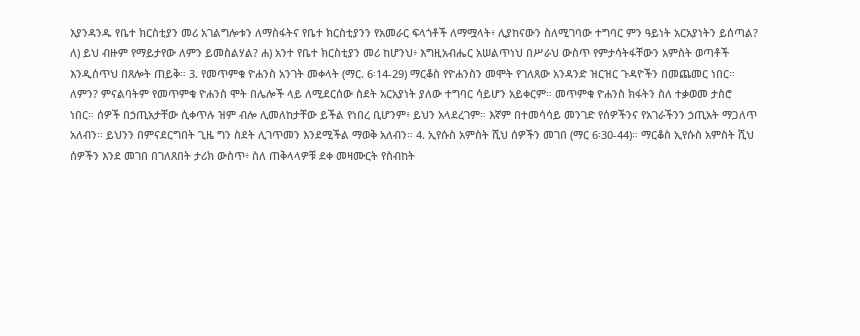እያንዳንዱ የቤተ ክርስቲያን መሪ አገልግሎቱን ለማስፋትና የቤተ ክርስቲያንን የአመራር ፍላጎቶች ለማሟላት፥ ሊያከናውን ስለሚገባው ተግባር ምን ዓይነት አርአያነትን ይሰጣል? ለ) ይህ ብዙም የማይታየው ለምን ይመስልሃል? ሐ) አንተ የቤተ ክርስቲያን መሪ ከሆንህ፥ እግዚአብሔር አሠልጥነህ በሥራህ ውስጥ የምታሳትፋቸውን አምስት ወጣቶች እንዲሰጥህ በጸሎት ጠይቅ። 3. የመጥምቁ ዮሐንስ አንገት መቀላት (ማር. 6፡14-29) ማርቆስ የዮሐንስን መሞት የገለጸው አንዳንድ ዝርዝር ጉዳዮችን በመጨመር ነበር። ለምን? ምናልባትም የመጥምቁ ዮሐንስ ሞት በሌሎች ላይ ለሚደርሰው ስደት አርአያነት ያለው ተግባር ሳይሆን አይቀርም። መጥምቁ ዮሐንስ ክፋትን ስለ ተቃወመ ታስሮ ነበር። ሰዎች በኃጢአታቸው ሲቀጥሉ ዝም ብሎ ሊመለከታቸው ይችል የነበረ ቢሆንም፥ ይህን አላደረገም። እኛም በተመሳሳይ መንገድ የሰዎችንና የአገራችንን ኃጢአት ማጋለጥ አለብን። ይህንን በምናደርግበት ጊዜ ግን ስደት ሊገጥመን እንደሚችል ማወቅ አለብን። 4. ኢየሱስ አምስት ሺህ ሰዎችን መገበ (ማር 6፡30-44)። ማርቆስ ኢየሱስ አምስት ሺህ ሰዎችን እንደ መገበ በገለጸበት ታሪክ ውስጥ፥ ስለ ጠቅላላዎቹ ደቀ መዛሙርት የስብከት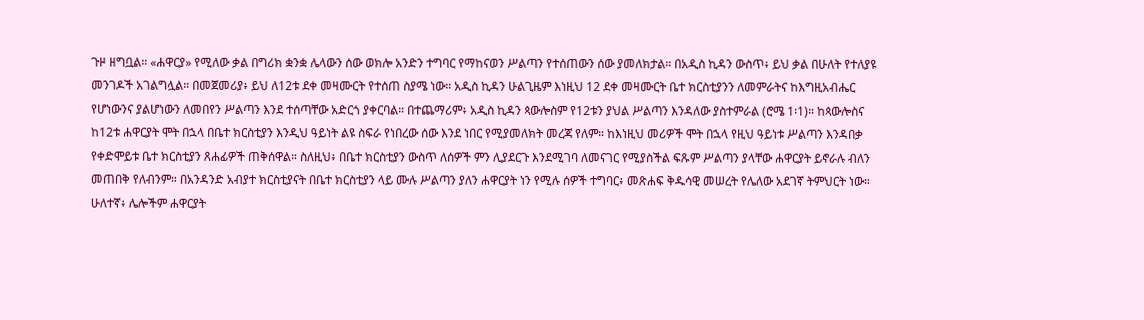ጉዞ ዘግቧል። «ሐዋርያ» የሚለው ቃል በግሪክ ቋንቋ ሌላውን ሰው ወክሎ አንድን ተግባር የማከናወን ሥልጣን የተሰጠውን ሰው ያመለክታል። በአዲስ ኪዳን ውስጥ፥ ይህ ቃል በሁለት የተለያዩ መንገዶች አገልግሏል። በመጀመሪያ፥ ይህ ለ12ቱ ደቀ መዛሙርት የተሰጠ ስያሜ ነው። አዲስ ኪዳን ሁልጊዜም እነዚህ 12 ደቀ መዛሙርት ቤተ ክርስቲያንን ለመምራትና ከእግዚአብሔር የሆነውንና ያልሆነውን ለመበየን ሥልጣን እንደ ተሰጣቸው አድርጎ ያቀርባል። በተጨማሪም፥ አዲስ ኪዳን ጳውሎስም የ12ቱን ያህል ሥልጣን እንዳለው ያስተምራል (ሮሜ 1፡1)። ከጳውሎስና ከ12ቱ ሐዋርያት ሞት በኋላ በቤተ ክርስቲያን እንዲህ ዓይነት ልዩ ስፍራ የነበረው ሰው እንደ ነበር የሚያመለክት መረጃ የለም። ከእነዚህ መሪዎች ሞት በኋላ የዚህ ዓይነቱ ሥልጣን እንዳበቃ የቀድሞይቱ ቤተ ክርስቲያን ጸሐፊዎች ጠቅሰዋል። ስለዚህ፥ በቤተ ክርስቲያን ውስጥ ለሰዎች ምን ሊያደርጉ እንደሚገባ ለመናገር የሚያስችል ፍጹም ሥልጣን ያላቸው ሐዋርያት ይኖራሉ ብለን መጠበቅ የለብንም። በአንዳንድ አብያተ ክርስቲያናት በቤተ ክርስቲያን ላይ ሙሉ ሥልጣን ያለን ሐዋርያት ነን የሚሉ ሰዎች ተግባር፥ መጽሐፍ ቅዱሳዊ መሠረት የሌለው አደገኛ ትምህርት ነው። ሁለተኛ፥ ሌሎችም ሐዋርያት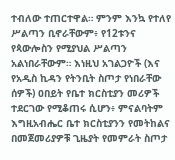ተብለው ተጠርተዋል። ምንም እንኳ የተለየ ሥልጣን ቢኖራቸውም፥ የ12ቱንና የጳውሎስን የሚያህል ሥልጣን አልነበራቸውም። እነዚህ አገልጋዮች (እና የአዲስ ኪዳን የትንቢት ስጦታ የነበራቸው ሰዎች) ዐበይት የቤተ ክርስቲያን መሪዎች ተደርገው የሚቆጠሩ ሲሆን፥ ምናልባትም እግዚአብሔር ቤተ ክርስቲያንን የመትከልና በመጀመሪያዎቹ ጊዜያት የመምራት ስጦታ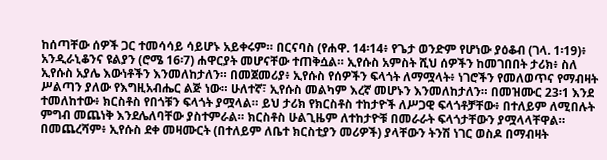ከሰጣቸው ሰዎች ጋር ተመሳሳይ ሳይሆኑ አይቀሩም። በርናባስ (የሐዋ. 14፡14፥ የጌታ ወንድም የሆነው ያዕቆብ (ገላ. 1፡19)፥ አንዲራኒቆንና ዩልያን (ሮሜ 16፡7) ሐዋርያት መሆናቸው ተጠቅሷል። ኢየሱስ አምስት ሺህ ሰዎችን ከመገበበት ታሪክ፥ ስለ ኢየሱስ አያሌ እውነቶችን እንመለከታለን። በመጀመሪያ፥ ኢየሱስ የሰዎችን ፍላጎት ለማሟላት፥ ነገሮችን የመለወጥና የማብዛት ሥልጣን ያለው የእግዚአብሔር ልጅ ነው። ሁለተኛ፣ ኢየሱስ መልካም እረኛ መሆኑን እንመለከታለን። በመዝሙር 23፡1 እንደ ተመለከተው፥ ክርስቶስ የበጎቹን ፍላጎት ያሟላል። ይህ ታሪክ የክርስቶስ ተከታዮች ለሥጋዊ ፍላጎቶቻቸው፥ በተለይም ለሚበሉት ምግብ መጨነቅ እንደሌለባቸው ያስተምራል። ክርስቶስ ሁልጊዜም ለተከታዮቹ በመራራት ፍላጎታቸውን ያሟላላቸዋል። በመጨረሻም፥ ኢየሱስ ደቀ መዛሙርት (በተለይም ለቤተ ክርስቲያን መሪዎች) ያላቸውን ትንሽ ነገር ወስዶ በማብዛት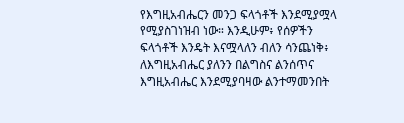የእግዚአብሔርን መንጋ ፍላጎቶች እንደሚያሟላ የሚያስገነዝብ ነው። እንዲሁም፥ የሰዎችን ፍላጎቶች እንዴት እናሟላለን ብለን ሳንጨነቅ፥ ለእግዚአብሔር ያለንን በልግስና ልንሰጥና እግዚአብሔር እንደሚያባዛው ልንተማመንበት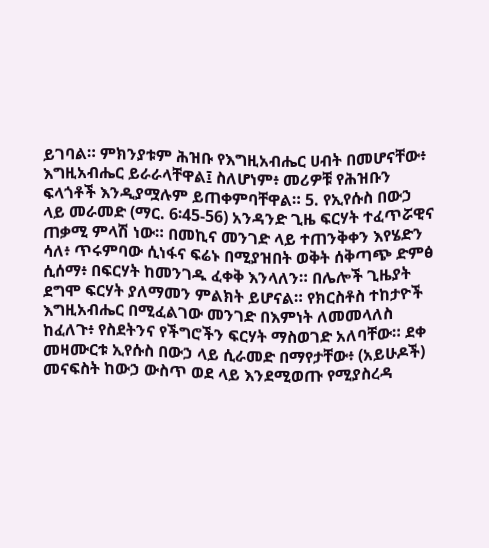ይገባል። ምክንያቱም ሕዝቡ የእግዚአብሔር ሀብት በመሆናቸው፥ እግዚአብሔር ይራራላቸዋል፤ ስለሆነም፥ መሪዎቹ የሕዝቡን ፍላጎቶች እንዲያሟሉም ይጠቀምባቸዋል። 5. የኢየሱስ በውኃ ላይ መራመድ (ማር. 6፡45-56) አንዳንድ ጊዜ ፍርሃት ተፈጥሯዊና ጠቃሚ ምላሽ ነው። በመኪና መንገድ ላይ ተጠንቅቀን እየሄድን ሳለ፥ ጥሩምባው ሲነፋና ፍሬኑ በሚያዝበት ወቅት ሰቅጣጭ ድምፅ ሲሰማ፥ በፍርሃት ከመንገዱ ፈቀቅ እንላለን። በሌሎች ጊዜያት ደግሞ ፍርሃት ያለማመን ምልክት ይሆናል። የክርስቶስ ተከታዮች እግዚአብሔር በሚፈልገው መንገድ በእምነት ለመመላለስ ከፈለጉ፥ የስደትንና የችግሮችን ፍርሃት ማስወገድ አለባቸው። ደቀ መዛሙርቱ ኢየሱስ በውኃ ላይ ሲራመድ በማየታቸው፥ (አይሁዶች) መናፍስት ከውኃ ውስጥ ወደ ላይ እንደሚወጡ የሚያስረዳ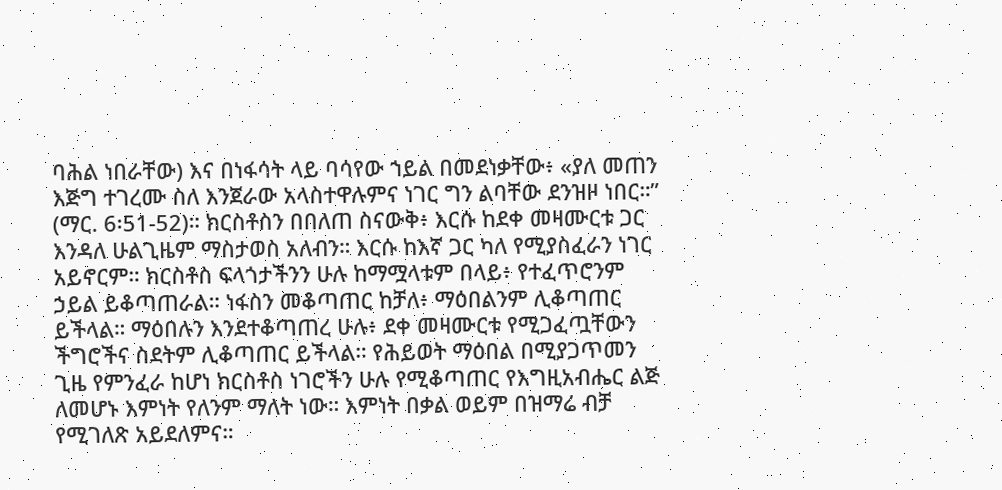ባሕል ነበራቸው) እና በነፋሳት ላይ ባሳየው ኀይል በመደነቃቸው፥ «ያለ መጠን እጅግ ተገረሙ ስለ እንጀራው አላስተዋሉምና ነገር ግን ልባቸው ደንዝዞ ነበር።” (ማር. 6፡51-52)። ክርስቶስን በበለጠ ስናውቅ፥ እርሱ ከደቀ መዛሙርቱ ጋር እንዳለ ሁልጊዜም ማስታወስ አለብን። እርሱ ከእኛ ጋር ካለ የሚያስፈራን ነገር አይኖርም። ክርስቶስ ፍላጎታችንን ሁሉ ከማሟላቱም በላይ፥ የተፈጥሮንም ኃይል ይቆጣጠራል። ነፋስን መቆጣጠር ከቻለ፥ ማዕበልንም ሊቆጣጠር ይችላል። ማዕበሉን እንደተቆጣጠረ ሁሉ፥ ደቀ መዛሙርቱ የሚጋፈጧቸውን ችግሮችና ስደትም ሊቆጣጠር ይችላል። የሕይወት ማዕበል በሚያጋጥመን ጊዜ የምንፈራ ከሆነ ክርስቶስ ነገሮችን ሁሉ የሚቆጣጠር የእግዚአብሔር ልጅ ለመሆኑ እምነት የለንም ማለት ነው። እምነት በቃል ወይም በዝማሬ ብቻ የሚገለጽ አይደለምና።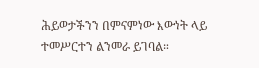ሕይወታችንን በምናምነው እውነት ላይ ተመሥርተን ልንመራ ይገባል።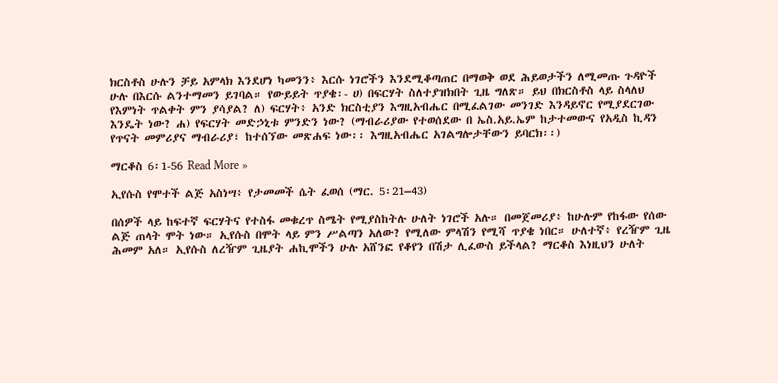ክርስቶስ ሁሉን ቻይ አምላክ እንደሆነ ካመንን፥ እርሱ ነገሮችን እንደሚቆጣጠር በማወቅ ወደ ሕይወታችን ለሚመጡ ጉዳዮች ሁሉ በእርሱ ልንተማመን ይገባል። የውይይት ጥያቄ፡- ሀ) በፍርሃት ስለተያዝክበት ጊዜ ግለጽ። ይህ በክርስቶስ ላይ ስላለህ የእምነት ጥልቀት ምን ያሳያል? ለ) ፍርሃት፥ አንድ ክርስቲያን እግዚአብሔር በሚፈልገው መንገድ እንዳይኖር የሚያደርገው እንዴት ነው? ሐ) የፍርሃት መድኃኒቱ ምንድን ነው? (ማብራሪያው የተወሰደው በ ኤስ.አይ.ኤም ከታተመውና የአዲስ ኪዳን የጥናት መምሪያና ማብራሪያ፣ ከተሰኘው መጽሐፍ ነው፡፡ እግዚአብሔር አገልግሎታቸውን ይባርክ፡፡)

ማርቆስ 6፡1-56 Read More »

ኢየሱስ የሞተች ልጅ አስነሣ፥ የታመመች ሴት ፈወሰ (ማር. 5፡21–43)

በሰዎች ላይ ከፍተኛ ፍርሃትና የተስፋ መቁረጥ ስሜት የሚያስከትሉ ሁለት ነገሮች አሉ። በመጀመሪያ፥ ከሁሉም የከፋው የሰው ልጅ ጠላት ሞት ነው። ኢየሱስ በሞት ላይ ምን ሥልጣን አለው? የሚለው ምላሽን የሚሻ ጥያቄ ነበር። ሁለተኛ፥ የረዥም ጊዜ ሕመም አለ። ኢየሱስ ለረዥም ጊዜያት ሐኪሞችን ሁሉ አሸንፎ የቆየን በሽታ ሊፈውስ ይችላል? ማርቆስ እነዚህን ሁለት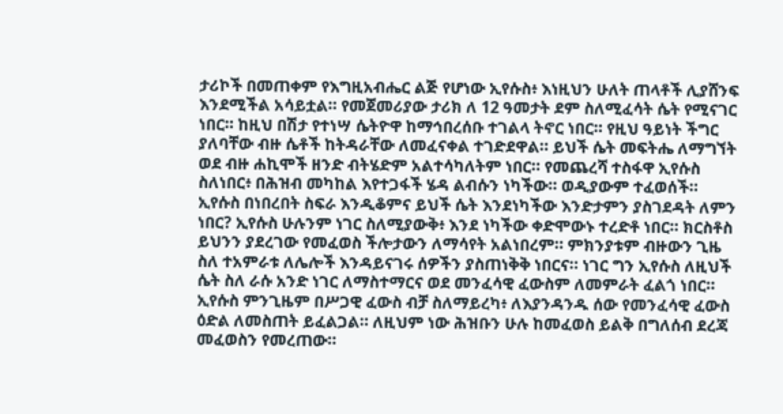ታሪኮች በመጠቀም የእግዚአብሔር ልጅ የሆነው ኢየሱስ፥ እነዚህን ሁለት ጠላቶች ሊያሸንፍ እንደሚችል አሳይቷል። የመጀመሪያው ታሪክ ለ 12 ዓመታት ደም ስለሚፈሳት ሴት የሚናገር ነበር። ከዚህ በሽታ የተነሣ ሴትዮዋ ከማኅበረሰቡ ተገልላ ትኖር ነበር። የዚህ ዓይነት ችግር ያለባቸው ብዙ ሴቶች ከትዳራቸው ለመፈናቀል ተገድደዋል። ይህች ሴት መፍትሔ ለማግኘት ወደ ብዙ ሐኪሞች ዘንድ ብትሄድም አልተሳካለትም ነበር። የመጨረሻ ተስፋዋ ኢየሱስ ስለነበር፥ በሕዝብ መካከል እየተጋፋች ሄዳ ልብሱን ነካችው። ወዲያውም ተፈወሰች። ኢየሱስ በነበረበት ስፍራ እንዲቆምና ይህች ሴት እንደነካችው እንድታምን ያስገደዳት ለምን ነበር? ኢየሱስ ሁሉንም ነገር ስለሚያውቅ፥ እንደ ነካችው ቀድሞውኑ ተረድቶ ነበር። ክርስቶስ ይህንን ያደረገው የመፈወስ ችሎታውን ለማሳየት አልነበረም። ምክንያቱም ብዙውን ጊዜ ስለ ተአምራቱ ለሌሎች እንዳይናገሩ ሰዎችን ያስጠነቅቅ ነበርና። ነገር ግን ኢየሱስ ለዚህች ሴት ስለ ራሱ አንድ ነገር ለማስተማርና ወደ መንፈሳዊ ፈውስም ለመምራት ፈልጎ ነበር። ኢየሱስ ምንጊዜም በሥጋዊ ፈውስ ብቻ ስለማይረካ፥ ለእያንዳንዱ ሰው የመንፈሳዊ ፈውስ ዕድል ለመስጠት ይፈልጋል። ለዚህም ነው ሕዝቡን ሁሉ ከመፈወስ ይልቅ በግለሰብ ደረጃ መፈወስን የመረጠው።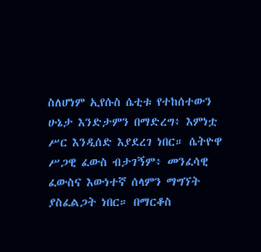ስለሆነም ኢየሱስ ሴቲቱ የተከሰተውን ሁኔታ እንድታምን በማድረግ፥ እምነቷ ሥር እንዲሰድ እያደረገ ነበር። ሴትዮዋ ሥጋዊ ፈውስ ብታገኝም፥ መንፈሳዊ ፈውስና እውነተኛ ሰላምን ማግኘት ያስፈልጋት ነበር። በማርቆስ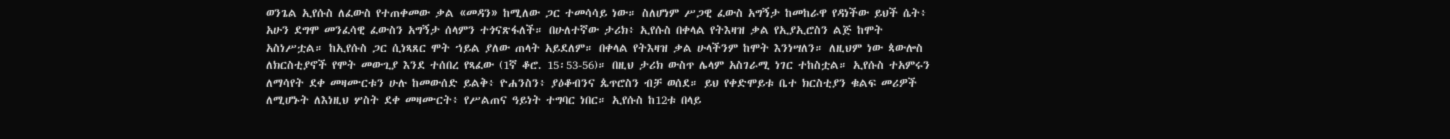ወንጌል ኢየሱስ ለፈውስ የተጠቀመው ቃል «መዳን» ከሚለው ጋር ተመሳሳይ ነው። ስለሆነም ሥጋዊ ፈውስ አግኝታ ከመከራዋ የዳነችው ይህች ሴት፥ አሁን ደግሞ መንፈሳዊ ፈውስን አግኝታ ሰላምን ተጎናጽፋለች። በሁለተኛው ታሪክ፥ ኢየሱስ በቀላል የትእዛዝ ቃል የኢያኢሮስን ልጅ ከሞት አስነሥቷል። ከኢየሱስ ጋር ሲነጻጸር ሞት ኀይል ያለው ጠላት አይደለም። በቀላል የትእዛዝ ቃል ሁላችንም ከሞት እንነሣለን። ለዚህም ነው ጳውሎስ ለክርስቲያኖች የሞት መውጊያ እንደ ተሰበረ የጻፈው (1ኛ ቆሮ. 15፡53-56)። በዚህ ታሪክ ውስጥ ሌላም አስገራሚ ነገር ተከስቷል። ኢየሱስ ተአምሩን ለማሳየት ደቀ መዛሙርቱን ሁሉ ከመውሰድ ይልቅ፥ ዮሐንስን፥ ያዕቆብንና ጴጥሮስን ብቻ ወሰደ። ይህ የቀድሞይቱ ቤተ ክርስቲያን ቁልፍ መሪዎች ለሚሆኑት ለእነዚህ ሦስት ደቀ መዛሙርት፥ የሥልጠና ዓይነት ተግባር ነበር። ኢየሱስ ከ12ቱ በላይ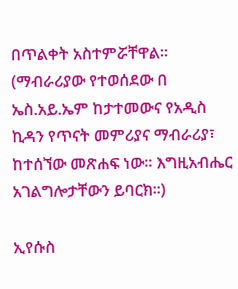በጥልቀት አስተምሯቸዋል። (ማብራሪያው የተወሰደው በ ኤስ.አይ.ኤም ከታተመውና የአዲስ ኪዳን የጥናት መምሪያና ማብራሪያ፣ ከተሰኘው መጽሐፍ ነው፡፡ እግዚአብሔር አገልግሎታቸውን ይባርክ፡፡)

ኢየሱስ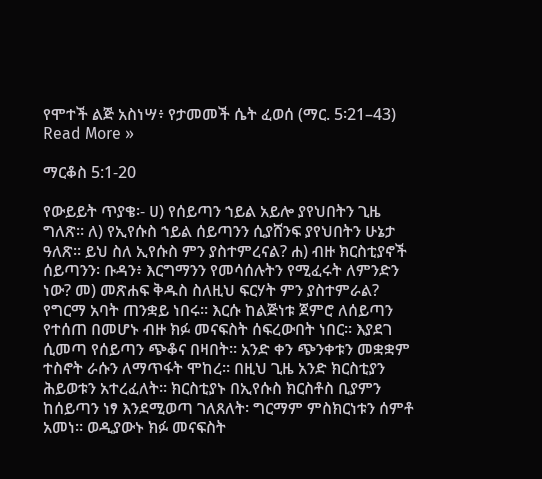የሞተች ልጅ አስነሣ፥ የታመመች ሴት ፈወሰ (ማር. 5፡21–43) Read More »

ማርቆስ 5:1-20

የውይይት ጥያቄ፡- ሀ) የሰይጣን ኀይል አይሎ ያየህበትን ጊዜ ግለጽ። ለ) የኢየሱስ ኀይል ሰይጣንን ሲያሸንፍ ያየህበትን ሁኔታ ዓለጽ፡፡ ይህ ስለ ኢየሱስ ምን ያስተምረናል? ሐ) ብዙ ክርስቲያኖች ሰይጣንን፡ ቡዳን፥ እርግማንን የመሳሰሉትን የሚፈሩት ለምንድን ነው? መ) መጽሐፍ ቅዱስ ስለዚህ ፍርሃት ምን ያስተምራል? የግርማ አባት ጠንቋይ ነበሩ። እርሱ ከልጅነቱ ጀምሮ ለሰይጣን የተሰጠ በመሆኑ ብዙ ክፉ መናፍስት ሰፍረውበት ነበር። እያደገ ሲመጣ የሰይጣን ጭቆና በዛበት። አንድ ቀን ጭንቀቱን መቋቋም ተስኖት ራሱን ለማጥፋት ሞከረ። በዚህ ጊዜ አንድ ክርስቲያን ሕይወቱን አተረፈለት። ክርስቲያኑ በኢየሱስ ክርስቶስ ቢያምን ከሰይጣን ነፃ እንደሚወጣ ገለጸለት፡ ግርማም ምስክርነቱን ሰምቶ አመነ። ወዲያውኑ ክፉ መናፍስት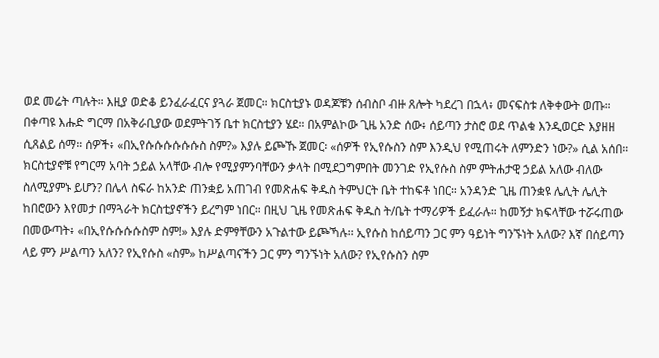ወደ መሬት ጣሉት። እዚያ ወድቆ ይንፈራፈርና ያጓራ ጀመር። ክርስቲያኑ ወዳጆቹን ሰብስቦ ብዙ ጸሎት ካደረገ በኋላ፥ መናፍስቱ ለቅቀውት ወጡ። በቀጣዩ እሑድ ግርማ በአቅራቢያው ወደምትገኝ ቤተ ክርስቲያን ሄደ። በአምልኮው ጊዜ አንድ ሰው፥ ሰይጣን ታስሮ ወደ ጥልቁ እንዲወርድ እያዘዘ ሲጸልይ ሰማ። ሰዎች፥ «በኢየሱሱሱሱሱሱስ ስም?» እያሉ ይጮኹ ጀመር፡ «ሰዎች የኢየሱስን ስም እንዲህ የሚጠሩት ለምንድን ነው?» ሲል አሰበ። ክርስቲያኖቹ የግርማ አባት ኃይል አላቸው ብሎ የሚያምንባቸውን ቃላት በሚደጋግምበት መንገድ የኢየሱስ ስም ምትሐታዊ ኃይል አለው ብለው ስለሚያምኑ ይሆን? በሌላ ስፍራ ከአንድ ጠንቋይ አጠገብ የመጽሐፍ ቅዱስ ትምህርት ቤት ተከፍቶ ነበር። አንዳንድ ጊዜ ጠንቋዩ ሌሊት ሌሊት ከበሮውን እየመታ በማጓራት ክርስቲያኖችን ይረግም ነበር። በዚህ ጊዜ የመጽሐፍ ቅዱስ ት/ቤት ተማሪዎች ይፈራሉ። ከመኝታ ክፍላቸው ተሯሩጠው በመውጣት፥ «በኢየሱሱሱሱስም ስም!» እያሉ ድምፃቸውን አጉልተው ይጮኻሉ፡፡ ኢየሱስ ከሰይጣን ጋር ምን ዓይነት ግንኙነት አለው? እኛ በሰይጣን ላይ ምን ሥልጣን አለን? የኢየሱስ «ስም» ከሥልጣናችን ጋር ምን ግንኙነት አለው? የኢየሱስን ስም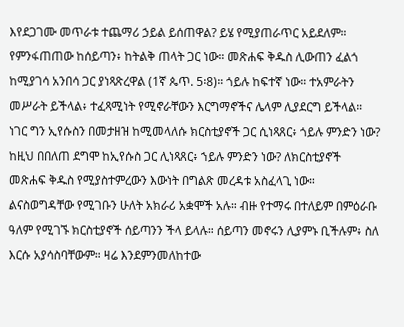እየደጋገሙ መጥራቱ ተጨማሪ ኃይል ይሰጠዋል? ይሄ የሚያጠራጥር አይደለም። የምንፋጠጠው ከሰይጣን፥ ከትልቅ ጠላት ጋር ነው። መጽሐፍ ቅዱስ ሊውጠን ፈልጎ ከሚያገሳ አንበሳ ጋር ያነጻጽረዋል (1ኛ ጴጥ. 5፡8)። ጎይሉ ከፍተኛ ነው። ተአምራትን መሥራት ይችላል፥ ተፈጻሚነት የሚኖራቸውን እርግማኖችና ሌላም ሊያደርግ ይችላል። ነገር ግን ኢየሱስን በመታዘዝ ከሚመላለሱ ክርስቲያኖች ጋር ሲነጻጸር፥ ጎይሉ ምንድን ነው? ከዚህ በበለጠ ደግሞ ከኢየሱስ ጋር ሊነጻጸር፥ ኀይሉ ምንድን ነው? ለክርስቲያኖች መጽሐፍ ቅዱስ የሚያስተምረውን እውነት በግልጽ መረዳቱ አስፈላጊ ነው። ልናስወግዳቸው የሚገቡን ሁለት አክራሪ አቋሞች አሉ። ብዙ የተማሩ በተለይም በምዕራቡ ዓለም የሚገኙ ክርስቲያኖች ሰይጣንን ችላ ይላሉ። ሰይጣን መኖሩን ሊያምኑ ቢችሉም፥ ስለ እርሱ አያሳስባቸውም። ዛሬ እንደምንመለከተው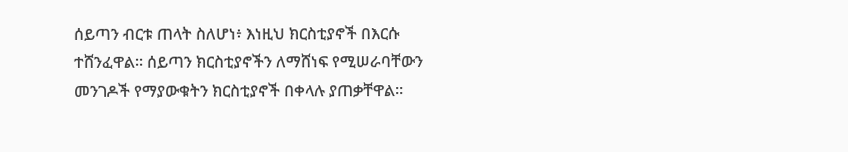ሰይጣን ብርቱ ጠላት ስለሆነ፥ እነዚህ ክርስቲያኖች በእርሱ ተሸንፈዋል። ሰይጣን ክርስቲያኖችን ለማሸነፍ የሚሠራባቸውን መንገዶች የማያውቁትን ክርስቲያኖች በቀላሉ ያጠቃቸዋል።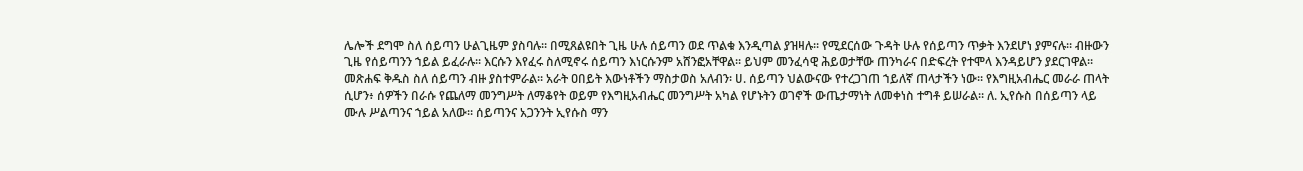ሌሎች ደግሞ ስለ ሰይጣን ሁልጊዜም ያስባሉ። በሚጸልዩበት ጊዜ ሁሉ ሰይጣን ወደ ጥልቁ እንዲጣል ያዝዛሉ። የሚደርሰው ጉዳት ሁሉ የሰይጣን ጥቃት እንደሆነ ያምናሉ። ብዙውን ጊዜ የሰይጣንን ኀይል ይፈራሉ። እርሱን እየፈሩ ስለሚኖሩ ሰይጣን እነርሱንም አሸንፎአቸዋል። ይህም መንፈሳዊ ሕይወታቸው ጠንካራና በድፍረት የተሞላ እንዳይሆን ያደርገዋል። መጽሐፍ ቅዱስ ስለ ሰይጣን ብዙ ያስተምራል። አራት ዐበይት እውነቶችን ማስታወስ አለብን፡ ሀ. ሰይጣን ህልውናው የተረጋገጠ ኀይለኛ ጠላታችን ነው። የእግዚአብሔር መራራ ጠላት ሲሆን፥ ሰዎችን በራሱ የጨለማ መንግሥት ለማቆየት ወይም የእግዚአብሔር መንግሥት አካል የሆኑትን ወገኖች ውጤታማነት ለመቀነስ ተግቶ ይሠራል። ለ. ኢየሱስ በሰይጣን ላይ ሙሉ ሥልጣንና ኀይል አለው። ሰይጣንና አጋንንት ኢየሱስ ማን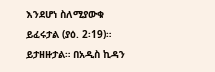እንደሆነ ስለሚያውቁ ይፈሩታል (ያዕ. 2፡19)። ይታዘዙታል። በአዲስ ኪዳን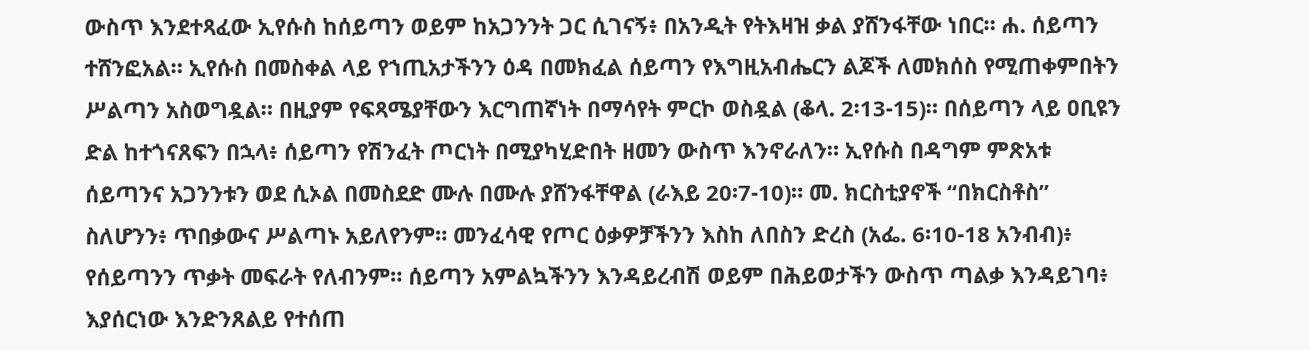ውስጥ እንደተጻፈው ኢየሱስ ከሰይጣን ወይም ከአጋንንት ጋር ሲገናኝ፥ በአንዲት የትእዛዝ ቃል ያሸንፋቸው ነበር። ሐ. ሰይጣን ተሸንፎአል። ኢየሱስ በመስቀል ላይ የኀጢአታችንን ዕዳ በመክፈል ሰይጣን የእግዚአብሔርን ልጆች ለመክሰስ የሚጠቀምበትን ሥልጣን አስወግዷል። በዚያም የፍጻሜያቸውን እርግጠኛነት በማሳየት ምርኮ ወስዷል (ቆላ. 2፡13-15)። በሰይጣን ላይ ዐቢዩን ድል ከተጎናጸፍን በኋላ፥ ሰይጣን የሽንፈት ጦርነት በሚያካሂድበት ዘመን ውስጥ እንኖራለን። ኢየሱስ በዳግም ምጽአቱ ሰይጣንና አጋንንቱን ወደ ሲኦል በመስደድ ሙሉ በሙሉ ያሸንፋቸዋል (ራእይ 20፡7-10)። መ. ክርስቲያኖች “በክርስቶስ” ስለሆንን፥ ጥበቃውና ሥልጣኑ አይለየንም። መንፈሳዊ የጦር ዕቃዎቻችንን እስከ ለበስን ድረስ (አፌ. 6፡10-18 አንብብ)፥ የሰይጣንን ጥቃት መፍራት የለብንም። ሰይጣን አምልኳችንን እንዳይረብሽ ወይም በሕይወታችን ውስጥ ጣልቃ እንዳይገባ፥ እያሰርነው እንድንጸልይ የተሰጠ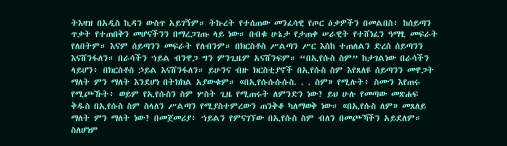ትእዛዝ በአዲስ ኪዳን ውስጥ አይገኝም። ትኩረት የተሰጠው መንፈሳዊ የጦር ዕቃዎችን በመልበስ፥ ከሰይጣን ጥቃት የተጠበቅን መሆናችንን በማረጋገጡ ላይ ነው። በብቁ ሁኔታ የታጠቀ ሠራዊት የተሸነፈን ዓማፂ መፍራት የለበትም። እናም ሰይጣንን መፍራት የለብንም። በክርስቶስ ሥልጣን ሥር እስከ ተጠለልን ድረስ ሰይጣንን እናሸንፋለን። በራሳችን ኀይል ብንዋጋ ግን ምንጊዜም አናሸንፍም። “በኢየሱስ ስም” ከታገልነው በራሳችን ላይሆን፥ በክርስቶስ ኃይል እናሸንፋለን። ይሁንና ብዙ ክርስቲያኖች በኢየሱስ ስም እየጸለዩ ሰይጣንን መዋጋት ማለት ምን ማለት እንደሆነ በትክክል አያውቁም። «በኢየሱሱሱሱስ. . . ስም» የሚሉት፥ ስሙን እየጠሩ የሚጮኹት፥ ወይም የኢየሱስን ስም ሦስት ጊዜ የሚጠሩት ለምንድን ነው? ይህ ሁሉ የመጣው መጽሐፍ ቅዱስ በኢየሱስ ስም ስላለን ሥልጣን የሚያስተምረውን ጠንቅቆ ካለማወቅ ነው። «በኢየሱስ ለም» መጸለይ ማለት ምን ማለት ነው? በመጀመሪያ፥ ኀይልን የምናገኘው በኢየሱስ ስም ብለን በመጮኻችን አይደለም። ስለሆነም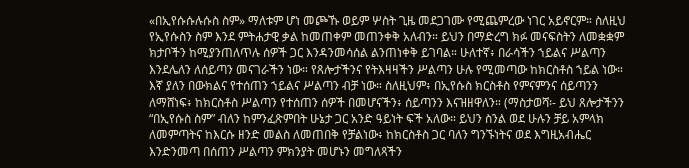«በኢየሱሱሉሱስ ስም» ማለቱም ሆነ መጮኹ ወይም ሦስት ጊዜ መደጋገሙ የሚጨምረው ነገር አይኖርም። ስለዚህ የኢየሱስን ስም እንደ ምትሐታዊ ቃል ከመጠቀም መጠንቀቅ አለብን። ይህን በማድረግ ክፉ መናፍስትን ለመቋቋም ክታቦችን ከሚያንጠለጥሉ ሰዎች ጋር እንዳንመሳሰል ልንጠነቀቅ ይገባል። ሁለተኛ፥ በራሳችን ኀይልና ሥልጣን እንደሌለን ለሰይጣን መናገራችን ነው። የጸሎታችንና የትእዛዛችን ሥልጣን ሁሉ የሚመጣው ከክርስቶስ ኀይል ነው። እኛ ያለን በውክልና የተሰጠን ኀይልና ሥልጣን ብቻ ነው። ስለዚህም፥ በኢየሱስ ክርስቶስ የምናምንና ሰይጣንን ለማሸነፍ፥ ከክርስቶስ ሥልጣን የተሰጠን ሰዎች በመሆናችን፥ ሰይጣንን እናዝዘዋለን። (ማስታወሻ፡- ይህ ጸሎታችንን “በኢየሱስ ስም” ብለን ከምንፈጽምበት ሁኔታ ጋር አንድ ዓይነት ፍች አለው። ይህን ስንል ወደ ሁሉን ቻይ አምላክ ለመምጣትና ከእርሱ ዘንድ መልስ ለመጠበቅ የቻልነው፥ ከክርስቶስ ጋር ባለን ግንኙነትና ወደ እግዚአብሔር እንድንመጣ በሰጠን ሥልጣን ምክንያት መሆኑን መግለጻችን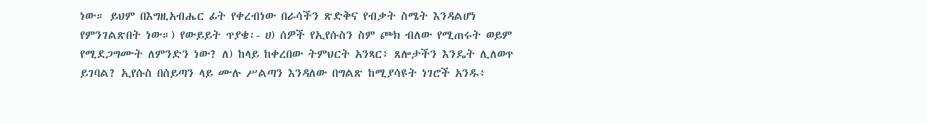ነው። ይህም በእግዚአብሔር ፊት የቀረብነው በራሳችን ጽድቅና የብቃት ስሜት እንዳልሆነ የምንገልጽበት ነው።) የውይይት ጥያቄ፡- ሀ) ሰዎች የኢየሱስን ስም ጮክ ብለው የሚጠሩት ወይም የሚደጋግሙት ለምንድን ነው? ለ) ከላይ ከቀረበው ትምህርት አንጻር፥ ጸሎታችን እንዴት ሊለወጥ ይገባል? ኢየሱስ በሰይጣን ላይ ሙሉ ሥልጣን እንዳለው በግልጽ ከሚያሳዩት ነገሮች አንዱ፥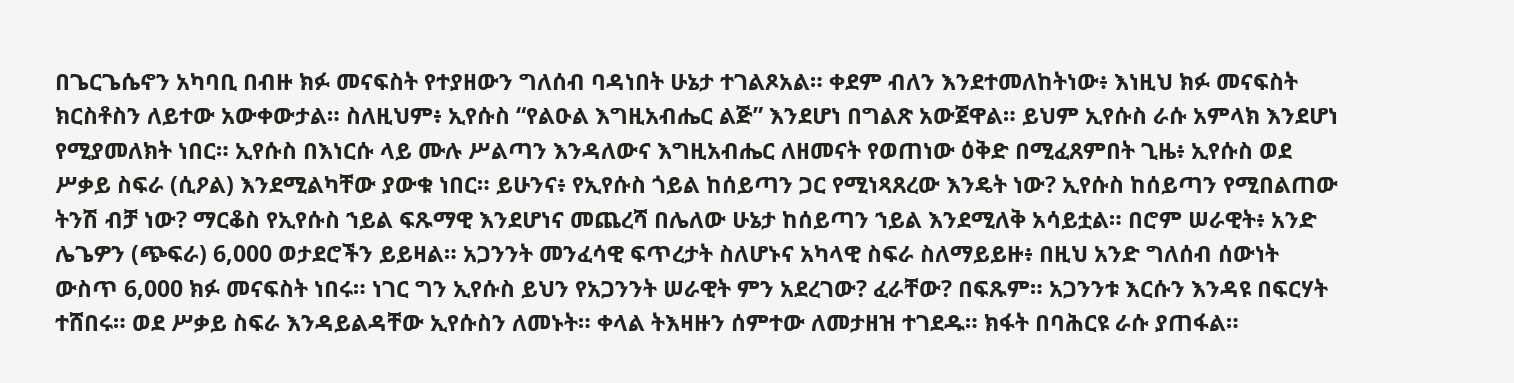በጌርጌሴኖን አካባቢ በብዙ ክፉ መናፍስት የተያዘውን ግለሰብ ባዳነበት ሁኔታ ተገልጾአል። ቀደም ብለን እንደተመለከትነው፥ እነዚህ ክፉ መናፍስት ክርስቶስን ለይተው አውቀውታል። ስለዚህም፥ ኢየሱስ “የልዑል እግዚአብሔር ልጅ” እንደሆነ በግልጽ አውጀዋል። ይህም ኢየሱስ ራሱ አምላክ እንደሆነ የሚያመለክት ነበር። ኢየሱስ በእነርሱ ላይ ሙሉ ሥልጣን እንዳለውና እግዚአብሔር ለዘመናት የወጠነው ዕቅድ በሚፈጸምበት ጊዜ፥ ኢየሱስ ወደ ሥቃይ ስፍራ (ሲዖል) እንደሚልካቸው ያውቁ ነበር። ይሁንና፥ የኢየሱስ ጎይል ከሰይጣን ጋር የሚነጻጸረው እንዴት ነው? ኢየሱስ ከሰይጣን የሚበልጠው ትንሽ ብቻ ነው? ማርቆስ የኢየሱስ ኀይል ፍጹማዊ እንደሆነና መጨረሻ በሌለው ሁኔታ ከሰይጣን ኀይል እንደሚለቅ አሳይቷል። በሮም ሠራዊት፥ አንድ ሌጌዎን (ጭፍራ) 6,000 ወታደሮችን ይይዛል። አጋንንት መንፈሳዊ ፍጥረታት ስለሆኑና አካላዊ ስፍራ ስለማይይዙ፥ በዚህ አንድ ግለሰብ ሰውነት ውስጥ 6,000 ክፉ መናፍስት ነበሩ። ነገር ግን ኢየሱስ ይህን የአጋንንት ሠራዊት ምን አደረገው? ፈራቸው? በፍጹም። አጋንንቱ እርሱን እንዳዩ በፍርሃት ተሸበሩ። ወደ ሥቃይ ስፍራ እንዳይልዳቸው ኢየሱስን ለመኑት። ቀላል ትእዛዙን ሰምተው ለመታዘዝ ተገደዱ። ክፋት በባሕርዩ ራሱ ያጠፋል።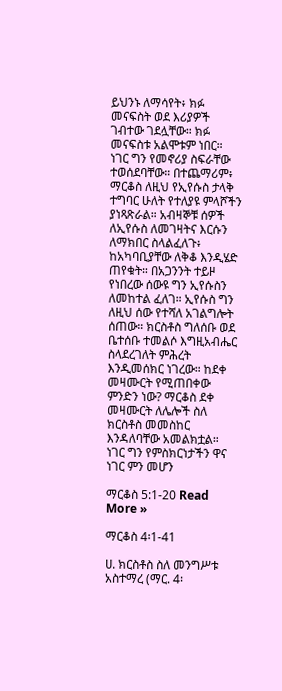ይህንኑ ለማሳየት፥ ክፉ መናፍስት ወደ እሪያዎች ገብተው ገደሏቸው። ክፉ መናፍስቱ አልሞቱም ነበር። ነገር ግን የመኖሪያ ስፍራቸው ተወሰደባቸው። በተጨማሪም፥ ማርቆስ ለዚህ የኢየሱስ ታላቅ ተግባር ሁለት የተለያዩ ምላሾችን ያነጻጽራል። አብዛኞቹ ሰዎች ለኢየሱስ ለመገዛትና እርሱን ለማክበር ስላልፈለጉ፥ ከአካባቢያቸው ለቅቆ እንዲሄድ ጠየቁት። በአጋንንት ተይዞ የነበረው ሰውዩ ግን ኢየሱስን ለመከተል ፈለገ። ኢየሱስ ግን ለዚህ ሰው የተሻለ አገልግሎት ሰጠው። ክርስቶስ ግለሰቡ ወደ ቤተሰቡ ተመልሶ እግዚአብሔር ስላደረገለት ምሕረት እንዲመሰክር ነገረው። ከደቀ መዛሙርት የሚጠበቀው ምንድን ነው? ማርቆስ ደቀ መዛሙርት ለሌሎች ስለ ክርስቶስ መመስከር እንዳለባቸው አመልክቷል። ነገር ግን የምስክርነታችን ዋና ነገር ምን መሆን

ማርቆስ 5:1-20 Read More »

ማርቆስ 4፡1-41

ሀ. ክርስቶስ ስለ መንግሥቱ አስተማረ (ማር. 4፡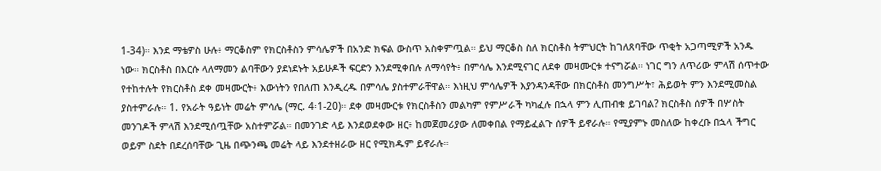1-34)። እንደ ማቴዎስ ሁሉ፥ ማርቆስም የክርስቶስን ምሳሌዎች በአንድ ክፍል ውስጥ አስቀምጧል። ይህ ማርቆስ ስለ ክርስቶስ ትምህርት ከገለጸባቸው ጥቂት አጋጣሚዎች አንዱ ነው። ክርስቶስ በእርሱ ላለማመን ልባቸውን ያደነደኑት አይሁዶች ፍርድን እንደሚቀበሉ ለማሳየት፥ በምሳሌ እንደሚናገር ለደቀ መዛሙርቱ ተናግሯል። ነገር ግን ለጥሪው ምላሽ ሰጥተው የተከተሉት የክርስቶስ ደቀ መዛሙርት፥ እውነትን የበለጠ እንዲረዱ በምሳሌ ያስተምራቸዋል። እነዚህ ምሳሌዎች እያንዳንዳቸው በክርስቶስ መንግሥት፣ ሕይወት ምን እንደሚመስል ያስተምራሉ። 1. የአራት ዓይነት መሬት ምሳሌ (ማር. 4፡1-20)። ደቀ መዛሙርቱ የክርስቶስን መልካም የምሥራች ካካፈሉ በኋላ ምን ሊጠብቁ ይገባል? ክርስቶስ ሰዎች በሦስት መንገዶች ምላሽ እንደሚሰጧቸው አስተምሯል። በመንገድ ላይ እንደወደቀው ዘር፥ ከመጀመሪያው ለመቀበል የማይፈልጉ ሰዎች ይኖራሉ። የሚያምኑ መስለው ከቀረቡ በኋላ ችግር ወይም ስደት በደረሰባቸው ጊዜ በጭንጫ መሬት ላይ እንደተዘራው ዘር የሚክዱም ይኖራሉ።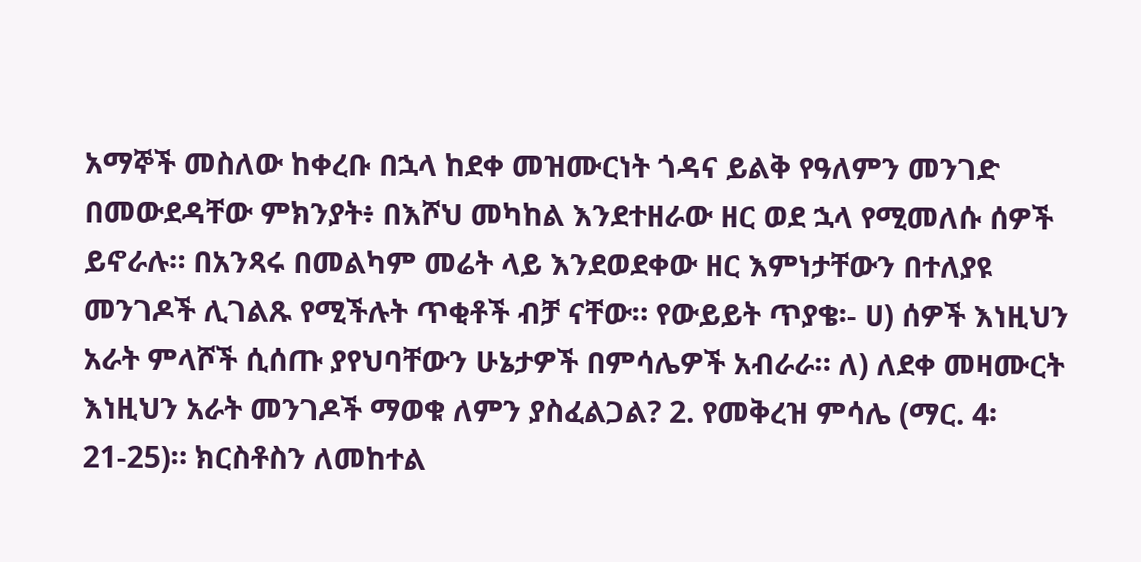አማኞች መስለው ከቀረቡ በኋላ ከደቀ መዝሙርነት ጎዳና ይልቅ የዓለምን መንገድ በመውደዳቸው ምክንያት፥ በእሾህ መካከል እንደተዘራው ዘር ወደ ኋላ የሚመለሱ ሰዎች ይኖራሉ። በአንጻሩ በመልካም መሬት ላይ እንደወደቀው ዘር እምነታቸውን በተለያዩ መንገዶች ሊገልጹ የሚችሉት ጥቂቶች ብቻ ናቸው። የውይይት ጥያቄ፡- ሀ) ሰዎች እነዚህን አራት ምላሾች ሲሰጡ ያየህባቸውን ሁኔታዎች በምሳሌዎች አብራራ። ለ) ለደቀ መዛሙርት እነዚህን አራት መንገዶች ማወቁ ለምን ያስፈልጋል? 2. የመቅረዝ ምሳሌ (ማር. 4፡21-25)። ክርስቶስን ለመከተል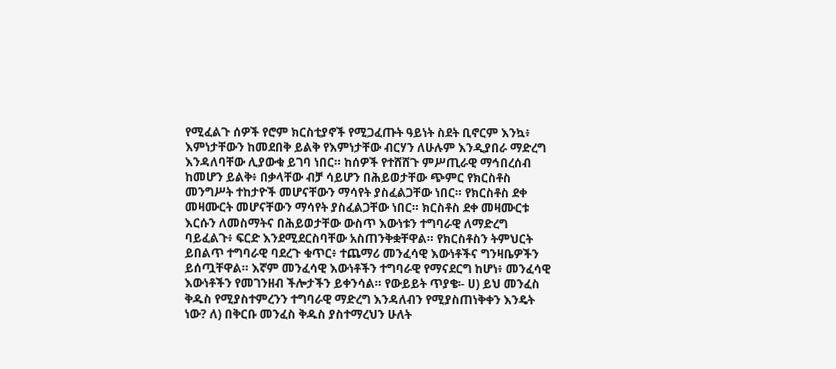የሚፈልጉ ሰዎች የሮም ክርስቲያኖች የሚጋፈጡት ዓይነት ስደት ቢኖርም እንኳ፥ እምነታቸውን ከመደበቅ ይልቅ የእምነታቸው ብርሃን ለሁሉም እንዲያበራ ማድረግ እንዳለባቸው ሊያውቁ ይገባ ነበር። ከሰዎች የተሸሸጉ ምሥጢራዊ ማኅበረሰብ ከመሆን ይልቅ፥ በቃላቸው ብቻ ሳይሆን በሕይወታቸው ጭምር የክርስቶስ መንግሥት ተከታዮች መሆናቸውን ማሳየት ያስፈልጋቸው ነበር። የክርስቶስ ደቀ መዛሙርት መሆናቸውን ማሳየት ያስፈልጋቸው ነበር። ክርስቶስ ደቀ መዛሙርቱ እርሱን ለመስማትና በሕይወታቸው ውስጥ እውነቱን ተግባራዊ ለማድረግ ባይፈልጉ፥ ፍርድ እንደሚደርስባቸው አስጠንቅቋቸዋል። የክርስቶስን ትምህርት ይበልጥ ተግባራዊ ባደረጉ ቁጥር፥ ተጨማሪ መንፈሳዊ እውነቶችና ግንዛቤዎችን ይሰጧቸዋል። እኛም መንፈሳዊ እውነቶችን ተግባራዊ የማናደርግ ከሆነ፥ መንፈሳዊ እውነቶችን የመገንዘብ ችሎታችን ይቀንሳል። የውይይት ጥያቄ፡- ሀ) ይህ መንፈስ ቅዱስ የሚያስተምረንን ተግባራዊ ማድረግ እንዳለብን የሚያስጠነቅቀን እንዴት ነው? ለ) በቅርቡ መንፈስ ቅዱስ ያስተማረህን ሁለት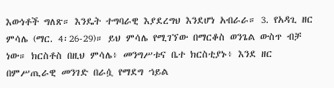እውነቶች ግለጽ። እንዴት ተግባራዊ እያደረግህ እንደሆነ አብራራ። 3. የአዳጊ ዘር ምሳሌ (ማር. 4፡26-29)። ይህ ምሳሌ የሚገኘው በማርቆስ ወንጌል ውስጥ ብቻ ነው። ክርስቶስ በዚህ ምሳሌ፥ መንግሥቱና ቤተ ክርስቲያኑ፥ እንደ ዘር በምሥጢራዊ መንገድ በራሷ የማደግ ኀይል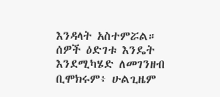እንዳላት አስተምሯል። ሰዎች ዕድገቱ እንዴት እንደሚካሄድ ለመገንዘብ ቢሞክሩም፥ ሁልጊዜም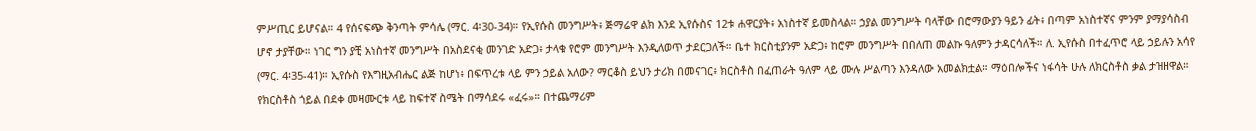ምሥጢር ይሆናል። 4 የሰናፍጭ ቅንጣት ምሳሌ (ማር. 4፡30-34)። የኢየሱስ መንግሥት፥ ጅማሬዋ ልክ እንደ ኢየሱስና 12ቱ ሐዋርያት፥ አነስተኛ ይመስላል። ኃያል መንግሥት ባላቸው በሮማውያን ዓይን ፊት፥ በጣም አነስተኛና ምንም ያማያሳስብ ሆኖ ታያቸው። ነገር ግን ያቺ አነስተኛ መንግሥት በአስደናቂ መንገድ አድጋ፥ ታላቁ የሮም መንግሥት እንዲለወጥ ታደርጋለች። ቤተ ክርስቲያንም አድጋ፥ ከሮም መንግሥት በበለጠ መልኩ ዓለምን ታዳርሳለች። ለ. ኢየሱስ በተፈጥሮ ላይ ኃይሉን አሳየ (ማር. 4፡35-41)። ኢየሱስ የእግዚአብሔር ልጅ ከሆነ፥ በፍጥረቱ ላይ ምን ኃይል አለው? ማርቆስ ይህን ታሪክ በመናገር፥ ክርስቶስ በፈጠራት ዓለም ላይ ሙሉ ሥልጣን እንዳለው አመልክቷል። ማዕበሎችና ነፋሳት ሁሉ ለክርስቶስ ቃል ታዝዘዋል። የክርስቶስ ጎይል በደቀ መዛሙርቱ ላይ ከፍተኛ ስሜት በማሳደሩ «ፈሩ»። በተጨማሪም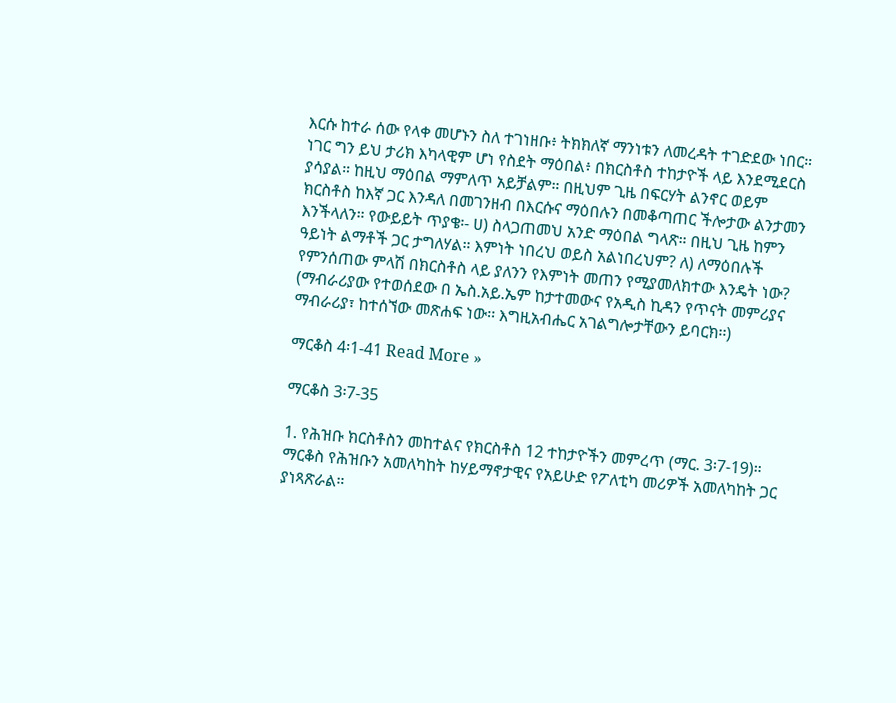እርሱ ከተራ ሰው የላቀ መሆኑን ስለ ተገነዘቡ፥ ትክክለኛ ማንነቱን ለመረዳት ተገድደው ነበር። ነገር ግን ይህ ታሪክ እካላዊም ሆነ የስደት ማዕበል፥ በክርስቶስ ተከታዮች ላይ እንደሚደርስ ያሳያል። ከዚህ ማዕበል ማምለጥ አይቻልም። በዚህም ጊዜ በፍርሃት ልንኖር ወይም ክርስቶስ ከእኛ ጋር እንዳለ በመገንዘብ በእርሱና ማዕበሉን በመቆጣጠር ችሎታው ልንታመን እንችላለን። የውይይት ጥያቄ፡- ሀ) ስላጋጠመህ አንድ ማዕበል ግላጽ። በዚህ ጊዜ ከምን ዓይነት ልማቶች ጋር ታግለሃል። እምነት ነበረህ ወይስ አልነበረህም? ለ) ለማዕበሉች የምንሰጠው ምላሽ በክርስቶስ ላይ ያለንን የእምነት መጠን የሚያመለክተው እንዴት ነው? (ማብራሪያው የተወሰደው በ ኤስ.አይ.ኤም ከታተመውና የአዲስ ኪዳን የጥናት መምሪያና ማብራሪያ፣ ከተሰኘው መጽሐፍ ነው፡፡ እግዚአብሔር አገልግሎታቸውን ይባርክ፡፡)

ማርቆስ 4፡1-41 Read More »

ማርቆስ 3፡7-35

1. የሕዝቡ ክርስቶስን መከተልና የክርስቶስ 12 ተከታዮችን መምረጥ (ማር. 3፡7-19)። ማርቆስ የሕዝቡን አመለካከት ከሃይማኖታዊና የአይሁድ የፖለቲካ መሪዎች አመለካከት ጋር ያነጻጽራል።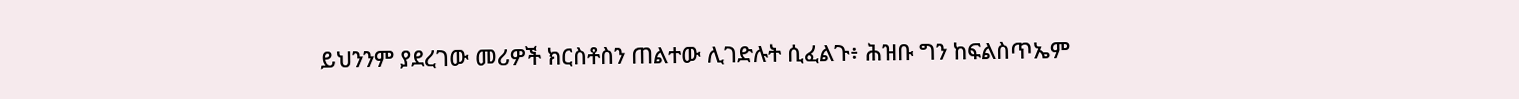ይህንንም ያደረገው መሪዎች ክርስቶስን ጠልተው ሊገድሉት ሲፈልጉ፥ ሕዝቡ ግን ከፍልስጥኤም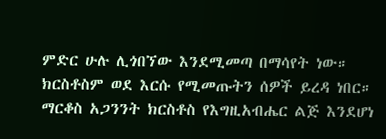ምድር ሁሉ ሊጎበኘው እንደሚመጣ በማሳየት ነው። ክርስቶስም ወደ እርሱ የሚመጡትን ሰዎች ይረዳ ነበር። ማርቆስ አጋንንት ክርስቶስ የእግዚአብሔር ልጅ እንደሆነ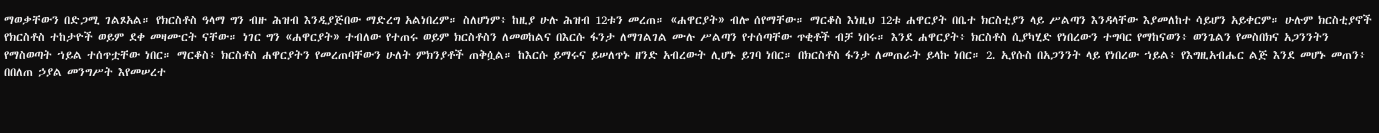ማወቃቸውን በድጋሚ ገልጾአል። የክርስቶስ ዓላማ ግን ብዙ ሕዝብ እንዲያጅበው ማድረግ አልነበረም። ስለሆነም፥ ከዚያ ሁሉ ሕዝብ 12ቱን መረጠ። «ሐዋርያት» ብሎ ሰየማቸው። ማርቆስ እነዚህ 12ቱ ሐዋርያት በቤተ ክርስቲያን ላይ ሥልጣን እንዳላቸው እያመለከተ ሳይሆን አይቀርም። ሁሉም ክርስቲያኖች የክርስቶስ ተከታዮች ወይም ደቀ መዛሙርት ናቸው። ነገር ግን «ሐዋርያት» ተብለው የተጠሩ ወይም ክርስቶስን ለመወከልና በእርሱ ፋንታ ለማገልገል ሙሉ ሥልጣን የተሰጣቸው ጥቂቶች ብቻ ነበሩ። እንደ ሐዋርያት፥ ክርስቶስ ሲያካሂድ የነበረውን ተግባር የማከናወን፥ ወንጌልን የመስበክና አጋንንትን የማስወጣት ኀይል ተሰጥቷቸው ነበር። ማርቆስ፥ ክርስቶስ ሐዋርያትን የመረጠባቸውን ሁለት ምክንያቶች ጠቅሷል። ከእርሱ ይማሩና ይሠለጥኑ ዘንድ አብረውት ሊሆኑ ይገባ ነበር። በክርስቶስ ፋንታ ለመጠራት ይላኩ ነበር። 2. ኢየሱስ በአጋንንት ላይ የነበረው ኀይል፥ የእግዚአብሔር ልጅ እንደ መሆኑ መጠን፥ በበለጠ ኃያል መንግሥት እየመሠረተ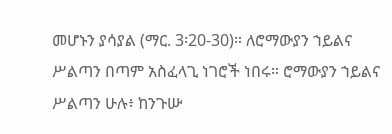መሆኑን ያሳያል (ማር. 3፡20-30)። ለሮማውያን ኀይልና ሥልጣን በጣም አስፈላጊ ነገሮች ነበሩ። ሮማውያን ኀይልና ሥልጣን ሁሉ፥ ከንጉሡ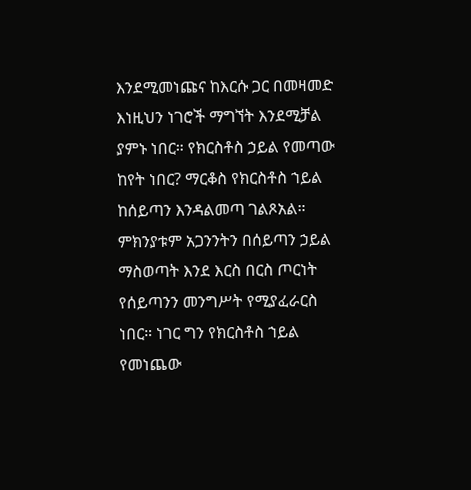እንደሚመነጩና ከእርሱ ጋር በመዛመድ እነዚህን ነገሮች ማግኘት እንደሚቻል ያምኑ ነበር። የክርስቶስ ኃይል የመጣው ከየት ነበር? ማርቆስ የክርስቶስ ኀይል ከሰይጣን እንዳልመጣ ገልጾአል። ምክንያቱም አጋንንትን በሰይጣን ኃይል ማስወጣት እንደ እርስ በርስ ጦርነት የሰይጣንን መንግሥት የሚያፈራርስ ነበር። ነገር ግን የክርስቶስ ኀይል የመነጨው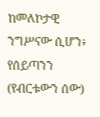ከመለኮታዊ ንግሥናው ሲሆን፥ የሰይጣንን (የብርቱውን ሰው)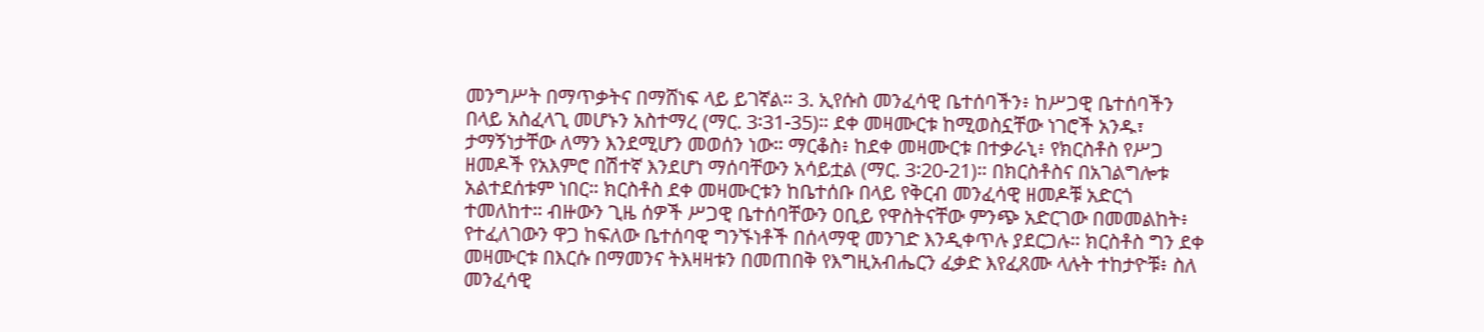መንግሥት በማጥቃትና በማሸነፍ ላይ ይገኛል። 3. ኢየሱስ መንፈሳዊ ቤተሰባችን፥ ከሥጋዊ ቤተሰባችን በላይ አስፈላጊ መሆኑን አስተማረ (ማር. 3፡31-35)። ደቀ መዛሙርቱ ከሚወስኗቸው ነገሮች አንዱ፣ ታማኝነታቸው ለማን እንደሚሆን መወሰን ነው። ማርቆስ፥ ከደቀ መዛሙርቱ በተቃራኒ፥ የክርስቶስ የሥጋ ዘመዶች የአእምሮ በሽተኛ እንደሆነ ማሰባቸውን አሳይቷል (ማር. 3፡20-21)። በክርስቶስና በአገልግሎቱ አልተደሰቱም ነበር። ክርስቶስ ደቀ መዛሙርቱን ከቤተሰቡ በላይ የቅርብ መንፈሳዊ ዘመዶቹ አድርጎ ተመለከተ። ብዙውን ጊዜ ሰዎች ሥጋዊ ቤተሰባቸውን ዐቢይ የዋስትናቸው ምንጭ አድርገው በመመልከት፥ የተፈለገውን ዋጋ ከፍለው ቤተሰባዊ ግንኙነቶች በሰላማዊ መንገድ እንዲቀጥሉ ያደርጋሉ። ክርስቶስ ግን ደቀ መዛሙርቱ በእርሱ በማመንና ትእዛዛቱን በመጠበቅ የእግዚአብሔርን ፈቃድ እየፈጸሙ ላሉት ተከታዮቹ፥ ስለ መንፈሳዊ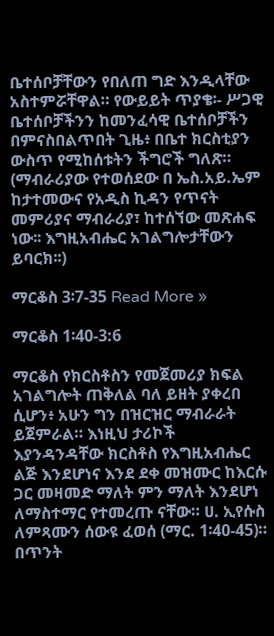ቤተሰቦቻቸውን የበለጠ ግድ እንዲላቸው አስተምሯቸዋል። የውይይት ጥያቄ፡- ሥጋዊ ቤተሰቦቻችንን ከመንፈሳዊ ቤተሰቦቻችን በምናስበልጥበት ጊዜ፥ በቤተ ክርስቲያን ውስጥ የሚከሰቱትን ችግሮች ግለጽ። (ማብራሪያው የተወሰደው በ ኤስ.አይ.ኤም ከታተመውና የአዲስ ኪዳን የጥናት መምሪያና ማብራሪያ፣ ከተሰኘው መጽሐፍ ነው፡፡ እግዚአብሔር አገልግሎታቸውን ይባርክ፡፡)

ማርቆስ 3፡7-35 Read More »

ማርቆስ 1፡40-3:6

ማርቆስ የክርስቶስን የመጀመሪያ ክፍል አገልግሎት ጠቅለል ባለ ይዘት ያቀረበ ሲሆን፥ አሁን ግን በዝርዝር ማብራራት ይጀምራል። እነዚህ ታሪኮች እያንዳንዳቸው ክርስቶስ የእግዚአብሔር ልጅ እንደሆነና እንደ ደቀ መዝሙር ከእርሱ ጋር መዛመድ ማለት ምን ማለት እንደሆነ ለማስተማር የተመረጡ ናቸው። ሀ. ኢየሱስ ለምጻሙን ሰውዩ ፈወሰ (ማር. 1፡40-45)። በጥንት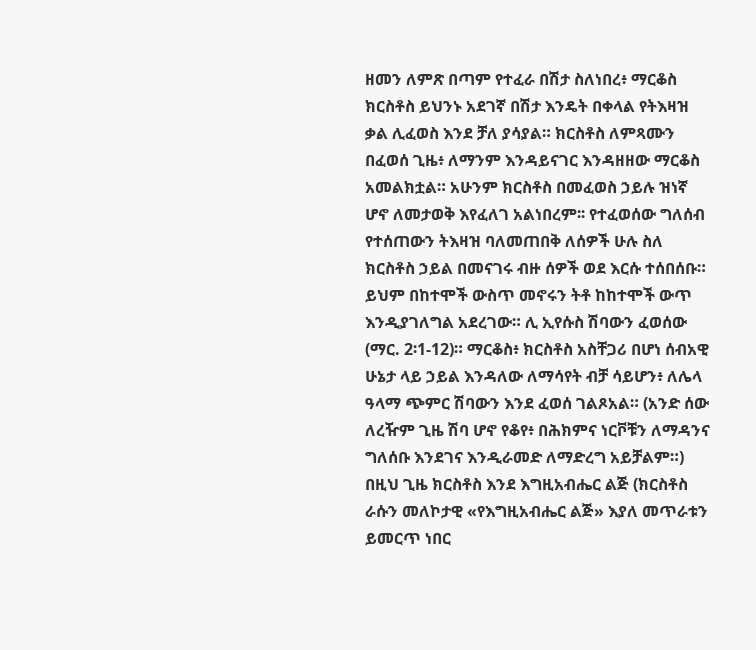ዘመን ለምጽ በጣም የተፈራ በሽታ ስለነበረ፥ ማርቆስ ክርስቶስ ይህንኑ አደገኛ በሽታ እንዴት በቀላል የትእዛዝ ቃል ሊፈወስ እንደ ቻለ ያሳያል። ክርስቶስ ለምጻሙን በፈወሰ ጊዜ፥ ለማንም እንዳይናገር እንዳዘዘው ማርቆስ አመልክቷል። አሁንም ክርስቶስ በመፈወስ ኃይሉ ዝነኛ ሆኖ ለመታወቅ እየፈለገ አልነበረም፡፡ የተፈወሰው ግለሰብ የተሰጠውን ትእዛዝ ባለመጠበቅ ለሰዎች ሁሉ ስለ ክርስቶስ ኃይል በመናገሩ ብዙ ሰዎች ወደ እርሱ ተሰበሰቡ። ይህም በከተሞች ውስጥ መኖሩን ትቶ ከከተሞች ውጥ እንዲያገለግል አደረገው። ሊ ኢየሱስ ሽባውን ፈወሰው (ማር. 2፡1-12)። ማርቆስ፥ ክርስቶስ አስቸጋሪ በሆነ ሰብአዊ ሁኔታ ላይ ኃይል እንዳለው ለማሳየት ብቻ ሳይሆን፥ ለሌላ ዓላማ ጭምር ሽባውን እንደ ፈወሰ ገልጾአል። (አንድ ሰው ለረዥም ጊዜ ሽባ ሆኖ የቆየ፥ በሕክምና ነርቮቹን ለማዳንና ግለሰቡ እንደገና እንዲራመድ ለማድረግ አይቻልም።) በዚህ ጊዜ ክርስቶስ እንደ እግዚአብሔር ልጅ (ክርስቶስ ራሱን መለኮታዊ «የእግዚአብሔር ልጅ» እያለ መጥራቱን ይመርጥ ነበር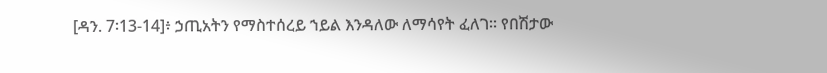[ዳን. 7፡13-14]፥ ኃጢአትን የማስተሰረይ ኀይል እንዳለው ለማሳየት ፈለገ። የበሽታው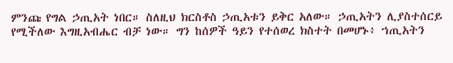ምንጩ የግል ኃጢአት ነበር። ስለዚህ ክርስቶስ ኃጢአቱን ይቅር አለው። ኃጢአትን ሊያስተሰርይ የሚችለው እግዚአብሔር ብቻ ነው። ግን ከሰዎች ዓይን የተሰወረ ክስተት በመሆኑ፥ ኀጢአትን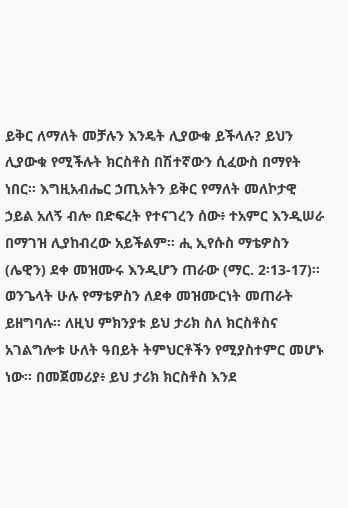ይቅር ለማለት መቻሉን እንዴት ሊያውቁ ይችላሉ? ይህን ሊያውቁ የሚችሉት ክርስቶስ በሽተኛውን ሲፈውስ በማየት ነበር። እግዚአብሔር ኃጢአትን ይቅር የማለት መለኮታዊ ኃይል አለኝ ብሎ በድፍረት የተናገረን ሰው፥ ተአምር እንዲሠራ በማገዝ ሊያከብረው አይችልም። ሒ ኢየሱስ ማቴዎስን (ሌዊን) ደቀ መዝሙሩ እንዲሆን ጠራው (ማር. 2፡13-17)። ወንጌላት ሁሉ የማቴዎስን ለደቀ መዝሙርነት መጠራት ይዘግባሉ። ለዚህ ምክንያቱ ይህ ታሪክ ስለ ክርስቶስና አገልግሎቱ ሁለት ዓበይት ትምህርቶችን የሚያስተምር መሆኑ ነው። በመጀመሪያ፥ ይህ ታሪክ ክርስቶስ እንደ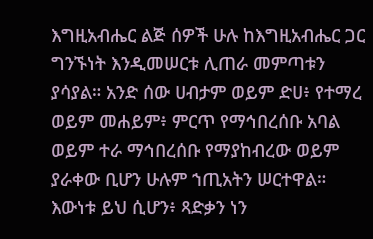እግዚአብሔር ልጅ ሰዎች ሁሉ ከእግዚአብሔር ጋር ግንኙነት እንዲመሠርቱ ሊጠራ መምጣቱን ያሳያል። አንድ ሰው ሀብታም ወይም ድሀ፥ የተማረ ወይም መሐይም፥ ምርጥ የማኅበረሰቡ አባል ወይም ተራ ማኅበረሰቡ የማያከብረው ወይም ያራቀው ቢሆን ሁሉም ኀጢአትን ሠርተዋል። እውነቱ ይህ ሲሆን፥ ጻድቃን ነን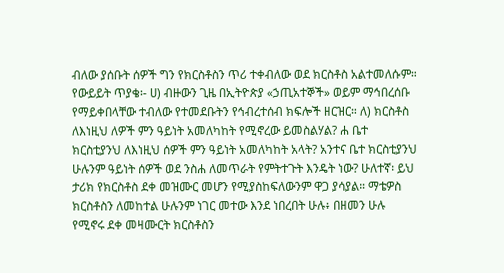ብለው ያሰቡት ሰዎች ግን የክርስቶስን ጥሪ ተቀብለው ወደ ክርስቶስ አልተመለሱም። የውይይት ጥያቄ፡- ሀ) ብዙውን ጊዜ በኢትዮጵያ «ኃጢአተኞች» ወይም ማኅበረሰቡ የማይቀበላቸው ተብለው የተመደቡትን የኅብረተሰብ ክፍሎች ዘርዝር። ለ) ክርስቶስ ለእነዚህ ለዎች ምን ዓይነት አመለካከት የሚኖረው ይመስልሃል? ሐ ቤተ ክርስቲያንህ ለእነዚህ ሰዎች ምን ዓይነት አመለካከት አላት? አንተና ቤተ ክርስቲያንህ ሁሉንም ዓይነት ሰዎች ወደ ንስሐ ለመጥራት የምትተጉት እንዴት ነው? ሁለተኛ፡ ይህ ታሪክ የክርስቶስ ደቀ መዝሙር መሆን የሚያስከፍለውንም ዋጋ ያሳያል። ማቴዎስ ክርስቶስን ለመከተል ሁሉንም ነገር መተው እንደ ነበረበት ሁሉ፥ በዘመን ሁሉ የሚኖሩ ደቀ መዛሙርት ክርስቶስን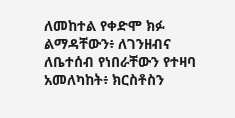ለመከተል የቀድሞ ክፉ ልማዳቸውን፥ ለገንዘብና ለቤተሰብ የነበራቸውን የተዛባ አመለካከት፥ ክርስቶስን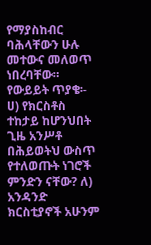የማያስከብር ባሕላቸውን ሁሉ መተውና መለወጥ ነበረባቸው። የውይይት ጥያቄ፡- ሀ) የክርስቶስ ተከታይ ከሆንህበት ጊዜ አንሥቶ በሕይወትህ ውስጥ የተለወጡት ነገሮች ምንድን ናቸው? ለ) አንዳንድ ክርስቲያኖች አሁንም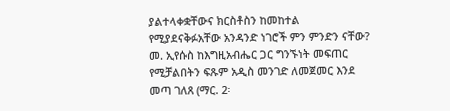ያልተላቀቋቸውና ክርስቶስን ከመከተል የሚያደናቅፉአቸው አንዳንድ ነገሮች ምን ምንድን ናቸው? መ. ኢየሱስ ከእግዚአብሔር ጋር ግንኙነት መፍጠር የሚቻልበትን ፍጹም አዲስ መንገድ ለመጀመር እንደ መጣ ገለጸ (ማር. 2፡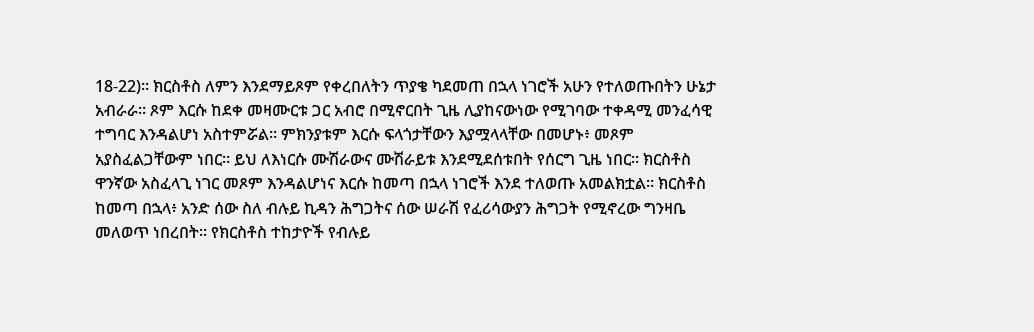18-22)። ክርስቶስ ለምን እንደማይጾም የቀረበለትን ጥያቄ ካደመጠ በኋላ ነገሮች አሁን የተለወጡበትን ሁኔታ አብራራ። ጾም እርሱ ከደቀ መዛሙርቱ ጋር አብሮ በሚኖርበት ጊዜ ሊያከናውነው የሚገባው ተቀዳሚ መንፈሳዊ ተግባር እንዳልሆነ አስተምሯል። ምክንያቱም እርሱ ፍላጎታቸውን እያሟላላቸው በመሆኑ፥ መጾም አያስፈልጋቸውም ነበር። ይህ ለእነርሱ ሙሽራውና ሙሽራይቱ እንደሚደሰቱበት የሰርግ ጊዜ ነበር። ክርስቶስ ዋንኛው አስፈላጊ ነገር መጾም እንዳልሆነና እርሱ ከመጣ በኋላ ነገሮች እንደ ተለወጡ አመልክቷል። ክርስቶስ ከመጣ በኋላ፥ አንድ ሰው ስለ ብሉይ ኪዳን ሕግጋትና ሰው ሠራሽ የፈሪሳውያን ሕግጋት የሚኖረው ግንዛቤ መለወጥ ነበረበት። የክርስቶስ ተከታዮች የብሉይ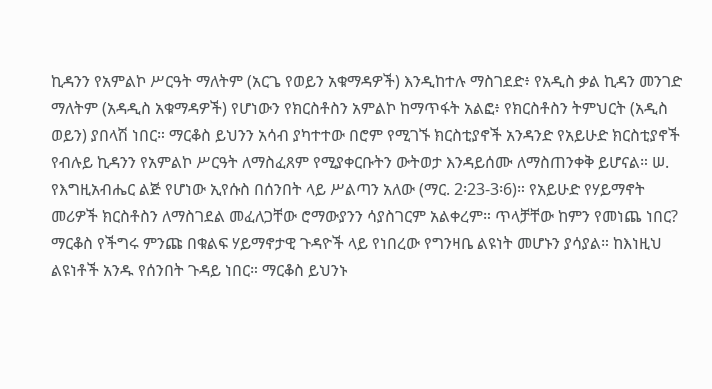ኪዳንን የአምልኮ ሥርዓት ማለትም (አርጌ የወይን አቁማዳዎች) እንዲከተሉ ማስገደድ፥ የአዲስ ቃል ኪዳን መንገድ ማለትም (አዳዲስ አቁማዳዎች) የሆነውን የክርስቶስን አምልኮ ከማጥፋት አልፎ፥ የክርስቶስን ትምህርት (አዲስ ወይን) ያበላሽ ነበር። ማርቆስ ይህንን አሳብ ያካተተው በሮም የሚገኙ ክርስቲያኖች አንዳንድ የአይሁድ ክርስቲያኖች የብሉይ ኪዳንን የአምልኮ ሥርዓት ለማስፈጸም የሚያቀርቡትን ውትወታ እንዳይሰሙ ለማስጠንቀቅ ይሆናል። ሠ. የእግዚአብሔር ልጅ የሆነው ኢየሱስ በሰንበት ላይ ሥልጣን አለው (ማር. 2፡23-3፡6)። የአይሁድ የሃይማኖት መሪዎች ክርስቶስን ለማስገደል መፈለጋቸው ሮማውያንን ሳያስገርም አልቀረም። ጥላቻቸው ከምን የመነጨ ነበር? ማርቆስ የችግሩ ምንጩ በቁልፍ ሃይማኖታዊ ጉዳዮች ላይ የነበረው የግንዛቤ ልዩነት መሆኑን ያሳያል። ከእነዚህ ልዩነቶች አንዱ የሰንበት ጉዳይ ነበር። ማርቆስ ይህንኑ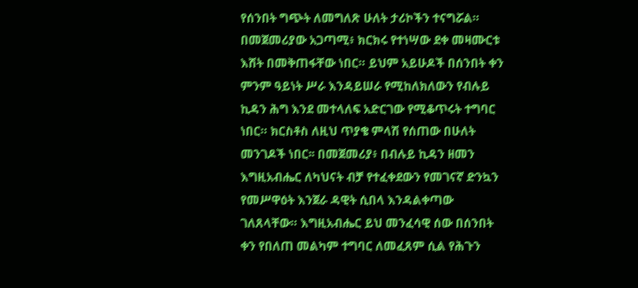የሰንበት ግጭት ለመግለጽ ሁለት ታሪኮችን ተናግሯል። በመጀመሪያው አጋጣሚ፥ ክርክሩ የተነሣው ደቀ መዛሙርቱ እሸት በመቅጠፋቸው ነበር። ይህም አይሁዶች በሰንበት ቀን ምንም ዓይነት ሥራ እንዳይሠራ የሚከለክለውን የብሉይ ኪዳን ሕግ እንደ መተላለፍ አድርገው የሚቆጥሩት ተግባር ነበር። ክርስቶስ ለዚህ ጥያቄ ምላሽ የሰጠው በሁለት መንገዶች ነበር፡፡ በመጀመሪያ፥ በብሉይ ኪዳን ዘመን እግዚአብሔር ለካህናት ብቻ የተፈቀደውን የመገናኛ ድንኳን የመሥዋዕት እንጀራ ዳዊት ሲበላ እንዳልቀጣው ገለጸላቸው። እግዚአብሔር ይህ መንፈሳዊ ሰው በሰንበት ቀን የበለጠ መልካም ተግባር ለመፈጸም ሲል የሕጉን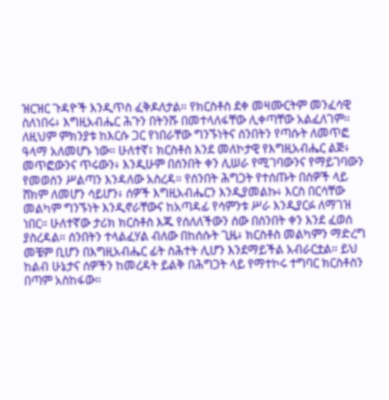ዝርዝር ጉዳዮች እንዲጥስ ፈቅዶለታል። የክርስቶስ ደቀ መዛሙርትም መንፈሳዊ ስለነበሩ፥ እግዚአብሔር ሕጉን በትንሹ በመተላለፋቸው ሊቀጣቸው አልፈለገም። ለዚህም ምክንያቱ ከእርሱ ጋር የነበራቸው ግንኙነትና ሰንበትን የጣሱት ለመጥፎ ዓላማ አለመሆኑ ነው። ሁለተኛ፣ ክርስቶስ እንደ መለኮታዊ የእግዚአብሔር ልጅ፥ መጥፎውንና ጥሩውን፥ እንዲሁም በሰንበት ቀን ሊሠራ የሚገባውንና የማይገባውን የመወሰን ሥልጣን እንዳለው አስረዳ። የሰንበት ሕግጋት የተሰጡት በሰዎች ላይ ሸክም ለመሆን ሳይሆን፥ ሰዎች እግዚአብሔርን እንዲያመልኩ፥ እርስ በርሳቸው መልካም ግንኙነት እንዲኖራቸውና ከአጣዳፊ የሳምንቱ ሥራ እንዲያርፉ ለማገዝ ነበር። ሁለተኛው ታሪክ ክርስቶስ እጁ የሰለለችውን ሰው በሰንበት ቀን እንደ ፈወሰ ያስረዳል። ሰንበትን ተላልፈሃል ብለው በከሰሱት ጊዜ፥ ክርስቶስ መልካምን ማድረግ መቼም ቢሆን በእግዚአብሔር ፊት ስሕተት ሊሆን እንደማይችል አብራርቷል። ይህ ከልብ ሁኔታና ሰዎችን ከመረዳት ይልቅ በሕግጋት ላይ የማተኮሩ ተግባር ክርስቶስን በጣም አስከፋው።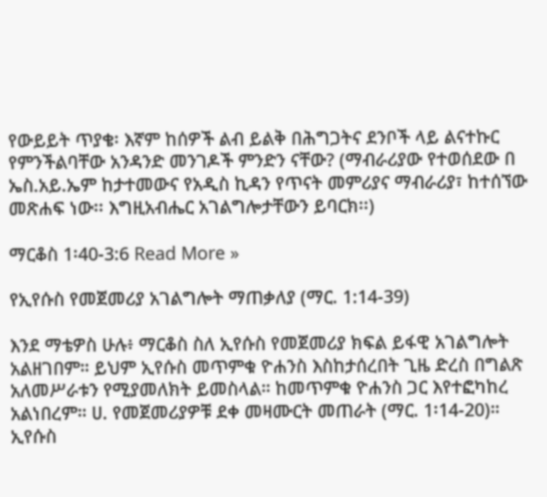የውይይት ጥያቄ፡ እኛም ከሰዎች ልብ ይልቅ በሕግጋትና ደንቦች ላይ ልናተኩር የምንችልባቸው አንዳንድ መንገዶች ምንድን ናቸው? (ማብራሪያው የተወሰደው በ ኤስ.አይ.ኤም ከታተመውና የአዲስ ኪዳን የጥናት መምሪያና ማብራሪያ፣ ከተሰኘው መጽሐፍ ነው፡፡ እግዚአብሔር አገልግሎታቸውን ይባርክ፡፡)

ማርቆስ 1፡40-3:6 Read More »

የኢየሱስ የመጀመሪያ አገልግሎት ማጠቃለያ (ማር. 1:14-39)

እንደ ማቴዎስ ሁሉ፥ ማርቆስ ስለ ኢየሱስ የመጀመሪያ ክፍል ይፋዊ አገልግሎት አልዘገበም። ይህም ኢየሱስ መጥምቁ ዮሐንስ እስከታሰረበት ጊዜ ድረስ በግልጽ አለመሥራቱን የሚያመለክት ይመስላል። ከመጥምቁ ዮሐንስ ጋር እየተፎካከረ አልነበረም። ሀ. የመጀመሪያዎቹ ደቀ መዛሙርት መጠራት (ማር. 1፡14-20)። ኢየሱስ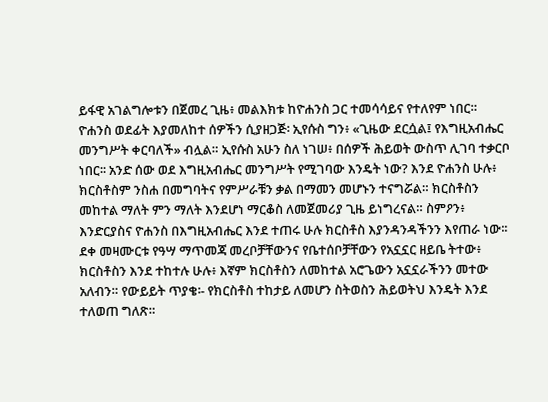ይፋዊ አገልግሎቱን በጀመረ ጊዜ፥ መልእክቱ ከዮሐንስ ጋር ተመሳሳይና የተለየም ነበር። ዮሐንስ ወደፊት እያመለከተ ሰዎችን ሲያዘጋጅ፡ ኢየሱስ ግን፥ «ጊዜው ደርሷል፤ የእግዚአብሔር መንግሥት ቀርባለች» ብሏል። ኢየሱስ አሁን ስለ ነገሠ፥ በሰዎች ሕይወት ውስጥ ሊገባ ተቃርቦ ነበር፡፡ አንድ ሰው ወደ እግዚአብሔር መንግሥት የሚገባው እንዴት ነው? እንደ ዮሐንስ ሁሉ፥ ክርስቶስም ንስሐ በመግባትና የምሥራቹን ቃል በማመን መሆኑን ተናግሯል። ክርስቶስን መከተል ማለት ምን ማለት እንደሆነ ማርቆስ ለመጀመሪያ ጊዜ ይነግረናል። ስምዖን፥ እንድርያስና ዮሐንስ በእግዚአብሔር እንደ ተጠሩ ሁሉ ክርስቶስ እያንዳንዳችንን እየጠራ ነው፡፡ ደቀ መዛሙርቱ የዓሣ ማጥመጃ መረቦቻቸውንና የቤተሰቦቻቸውን የአኗኗር ዘይቤ ትተው፥ ክርስቶስን እንደ ተከተሉ ሁሉ፥ እኛም ክርስቶስን ለመከተል አሮጌውን አኗኗራችንን መተው አለብን። የውይይት ጥያቄ፡- የክርስቶስ ተከታይ ለመሆን ስትወስን ሕይወትህ እንዴት እንደ ተለወጠ ግለጽ።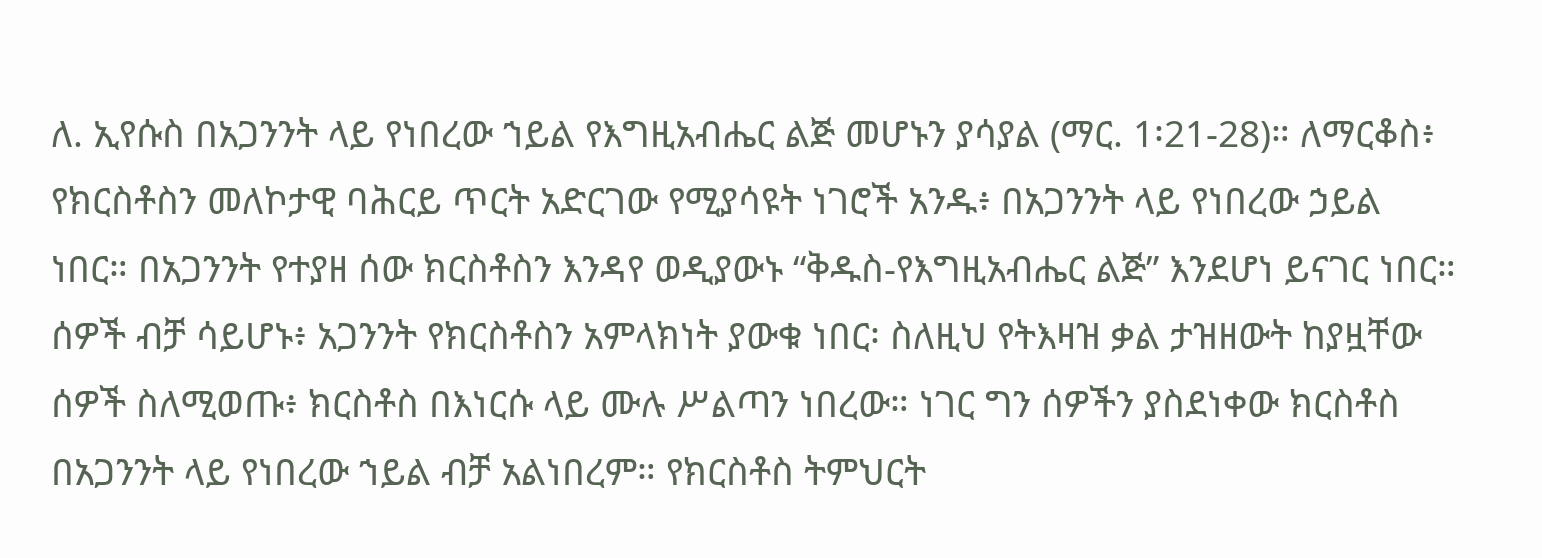ለ. ኢየሱስ በአጋንንት ላይ የነበረው ኀይል የእግዚአብሔር ልጅ መሆኑን ያሳያል (ማር. 1፡21-28)። ለማርቆስ፥ የክርስቶስን መለኮታዊ ባሕርይ ጥርት አድርገው የሚያሳዩት ነገሮች አንዱ፥ በአጋንንት ላይ የነበረው ኃይል ነበር። በአጋንንት የተያዘ ሰው ክርስቶስን እንዳየ ወዲያውኑ “ቅዱስ-የእግዚአብሔር ልጅ” እንደሆነ ይናገር ነበር። ሰዎች ብቻ ሳይሆኑ፥ አጋንንት የክርስቶስን አምላክነት ያውቁ ነበር፡ ስለዚህ የትእዛዝ ቃል ታዝዘውት ከያዟቸው ሰዎች ስለሚወጡ፥ ክርስቶስ በእነርሱ ላይ ሙሉ ሥልጣን ነበረው። ነገር ግን ሰዎችን ያስደነቀው ክርስቶስ በአጋንንት ላይ የነበረው ኀይል ብቻ አልነበረም። የክርስቶስ ትምህርት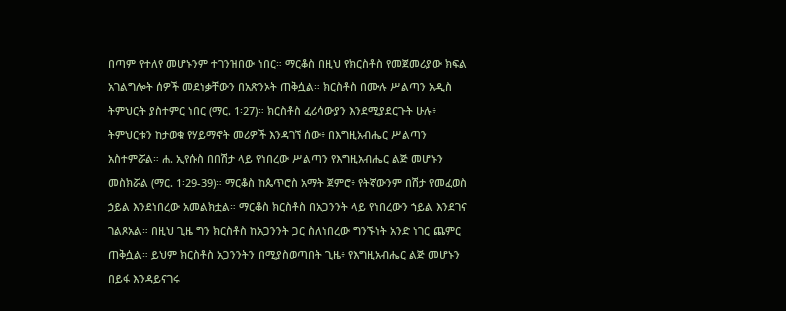በጣም የተለየ መሆኑንም ተገንዝበው ነበር። ማርቆስ በዚህ የክርስቶስ የመጀመሪያው ክፍል አገልግሎት ሰዎች መደነቃቸውን በአጽንኦት ጠቅሷል። ክርስቶስ በሙሉ ሥልጣን አዲስ ትምህርት ያስተምር ነበር (ማር. 1፡27)። ክርስቶስ ፈሪሳውያን እንደሚያደርጉት ሁሉ፥ ትምህርቱን ከታወቁ የሃይማኖት መሪዎች እንዳገኘ ሰው፥ በእግዚአብሔር ሥልጣን አስተምሯል። ሐ. ኢየሱስ በበሽታ ላይ የነበረው ሥልጣን የእግዚአብሔር ልጅ መሆኑን መስክሯል (ማር. 1፡29-39)። ማርቆስ ከጴጥሮስ አማት ጀምሮ፥ የትኛውንም በሽታ የመፈወስ ኃይል እንደነበረው አመልክቷል። ማርቆስ ክርስቶስ በአጋንንት ላይ የነበረውን ኀይል እንደገና ገልጾአል። በዚህ ጊዜ ግን ክርስቶስ ከአጋንንት ጋር ስለነበረው ግንኙነት አንድ ነገር ጨምር ጠቅሷል። ይህም ክርስቶስ አጋንንትን በሚያስወጣበት ጊዜ፥ የእግዚአብሔር ልጅ መሆኑን በይፋ እንዳይናገሩ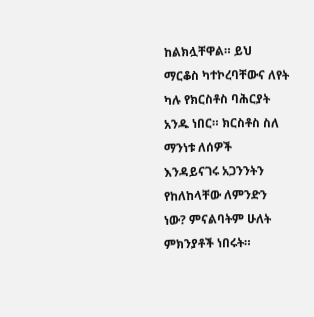ከልክሏቸዋል። ይህ ማርቆስ ካተኮረባቸውና ለየት ካሉ የክርስቶስ ባሕርያት አንዱ ነበር። ክርስቶስ ስለ ማንነቱ ለሰዎች እንዳይናገሩ አጋንንትን የከለከላቸው ለምንድን ነው? ምናልባትም ሁለት ምክንያቶች ነበሩት።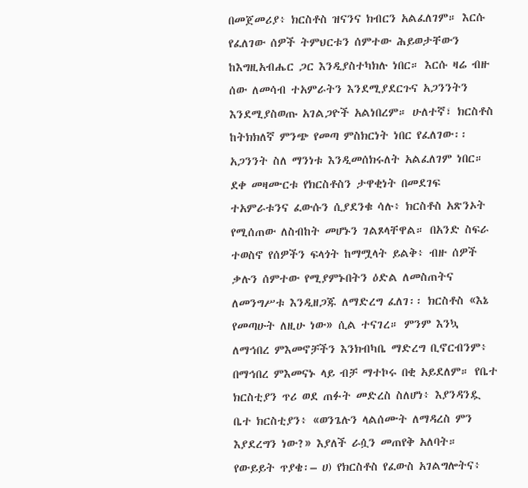በመጀመሪያ፥ ክርስቶስ ዝናንና ክብርን አልፈለገም። እርሱ የፈለገው ሰዎች ትምህርቱን ሰምተው ሕይወታቸውን ከእግዚአብሔር ጋር እንዲያስተካክሉ ነበር። እርሱ ዛሬ ብዙ ሰው ለመሳብ ተአምራትን እንደሚያደርጉና አጋንንትን እንደሚያስወጡ አገልጋዮች አልነበረም። ሁለተኛ፣ ክርስቶስ ከትክክለኛ ምንጭ የመጣ ምስክርነት ነበር የፈለገው፡፡ አጋንንት ስለ ማንነቱ እንዲመሰክሩለት አልፈለገም ነበር። ደቀ መዛሙርቱ የክርስቶስን ታዋቂነት በመደገፍ ተአምራቱንና ፈውሱን ሲያደንቁ ሳሉ፥ ክርስቶስ አጽንኦት የሚሰጠው ለስብከት መሆኑን ገልጾላቸዋል። በአንድ ስፍራ ተወስኖ የሰዎችን ፍላጎት ከማሟላት ይልቅ፥ ብዙ ሰዎች ቃሉን ሰምተው የሚያምኑበትን ዕድል ለመስጠትና ለመንግሥቱ እንዲዘጋጁ ለማድረግ ፈለገ፡፡ ክርስቶስ «እኔ የመጣሁት ለዚሁ ነው» ሲል ተናገረ። ምንም እንኳ ለማኅበረ ምእመኖቻችን እንክብካቤ ማድረግ ቢኖርብንም፥ በማኅበረ ምእመናኑ ላይ ብቻ ማተኮሩ በቂ አይደለም። የቤተ ክርስቲያን ጥሪ ወደ ጠፉት መድረስ ስለሆነ፥ እያንዳንዷ ቤተ ክርስቲያን፥ «ወንጌሉን ላልሰሙት ለማዳረስ ምን እያደረግን ነው?» እያለች ራሷን መጠየቅ አለባት። የውይይት ጥያቄ፡– ሀ) የክርስቶስ የፈውስ አገልግሎትና፥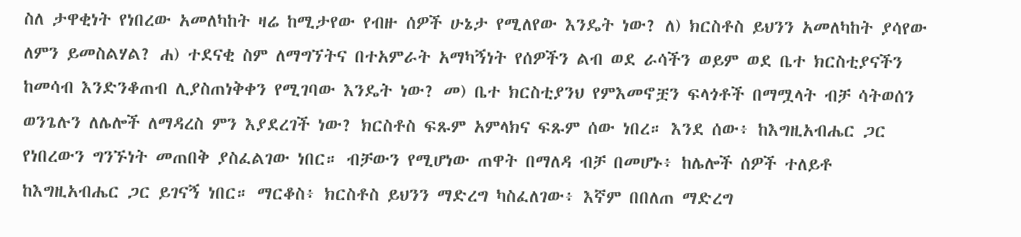ስለ ታዋቂነት የነበረው አመለካከት ዛሬ ከሚታየው የብዙ ሰዎች ሁኔታ የሚለየው እንዴት ነው? ለ) ክርስቶስ ይህንን አመለካከት ያሳየው ለምን ይመስልሃል? ሐ) ተደናቂ ስም ለማግኘትና በተአምራት አማካኝነት የሰዎችን ልብ ወደ ራሳችን ወይም ወደ ቤተ ክርስቲያናችን ከመሳብ እንድንቆጠብ ሊያስጠነቅቀን የሚገባው እንዴት ነው? መ) ቤተ ክርስቲያንህ የምእመኖቿን ፍላጎቶች በማሟላት ብቻ ሳትወሰን ወንጌሉን ለሌሎች ለማዳረስ ምን እያደረገች ነው? ክርስቶስ ፍጹም አምላክና ፍጹም ሰው ነበረ። እንደ ሰው፥ ከእግዚአብሔር ጋር የነበረውን ግንኙነት መጠበቅ ያስፈልገው ነበር። ብቻውን የሚሆነው ጠዋት በማለዳ ብቻ በመሆኑ፥ ከሌሎች ሰዎች ተለይቶ ከእግዚአብሔር ጋር ይገናኝ ነበር። ማርቆስ፥ ክርስቶስ ይህንን ማድረግ ካስፈለገው፥ እኛም በበለጠ ማድረግ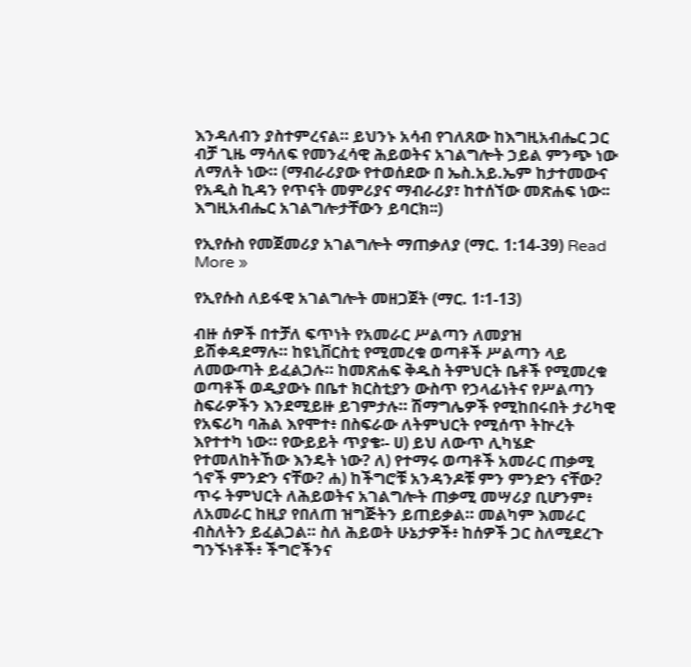እንዳለብን ያስተምረናል። ይህንኑ አሳብ የገለጸው ከእግዚአብሔር ጋር ብቻ ጊዜ ማሳለፍ የመንፈሳዊ ሕይወትና አገልግሎት ኃይል ምንጭ ነው ለማለት ነው። (ማብራሪያው የተወሰደው በ ኤስ.አይ.ኤም ከታተመውና የአዲስ ኪዳን የጥናት መምሪያና ማብራሪያ፣ ከተሰኘው መጽሐፍ ነው፡፡ እግዚአብሔር አገልግሎታቸውን ይባርክ፡፡)

የኢየሱስ የመጀመሪያ አገልግሎት ማጠቃለያ (ማር. 1:14-39) Read More »

የኢየሱስ ለይፋዊ አገልግሎት መዘጋጀት (ማር. 1፡1-13)

ብዙ ሰዎች በተቻለ ፍጥነት የአመራር ሥልጣን ለመያዝ ይሽቀዳደማሉ። ከዩኒቨርስቲ የሚመረቁ ወጣቶች ሥልጣን ላይ ለመውጣት ይፈልጋሉ። ከመጽሐፍ ቅዱስ ትምህርት ቤቶች የሚመረቁ ወጣቶች ወዲያውኑ በቤተ ክርስቲያን ውስጥ የኃላፊነትና የሥልጣን ስፍራዎችን እንደሚይዙ ይገምታሉ። ሽማግሌዎች የሚከበሩበት ታሪካዊ የአፍሪካ ባሕል እየሞተ፥ በስፍራው ለትምህርት የሚሰጥ ትኵረት እየተተካ ነው። የውይይት ጥያቄ፡- ሀ) ይህ ለውጥ ሊካሄድ የተመለከትኸው እንዴት ነው? ለ) የተማሩ ወጣቶች አመራር ጠቃሚ ጎኖች ምንድን ናቸው? ሐ) ከችግሮቹ አንዳንዶቹ ምን ምንድን ናቸው? ጥሩ ትምህርት ለሕይወትና አገልግሎት ጠቃሚ መሣሪያ ቢሆንም፥ ለአመራር ከዚያ የበለጠ ዝግጅትን ይጠይቃል። መልካም እመራር ብስለትን ይፈልጋል። ስለ ሕይወት ሁኔታዎች፥ ከሰዎች ጋር ስለሚደረጉ ግንኙነቶች፥ ችግሮችንና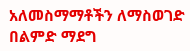አለመስማማቶችን ለማስወገድ በልምድ ማደግ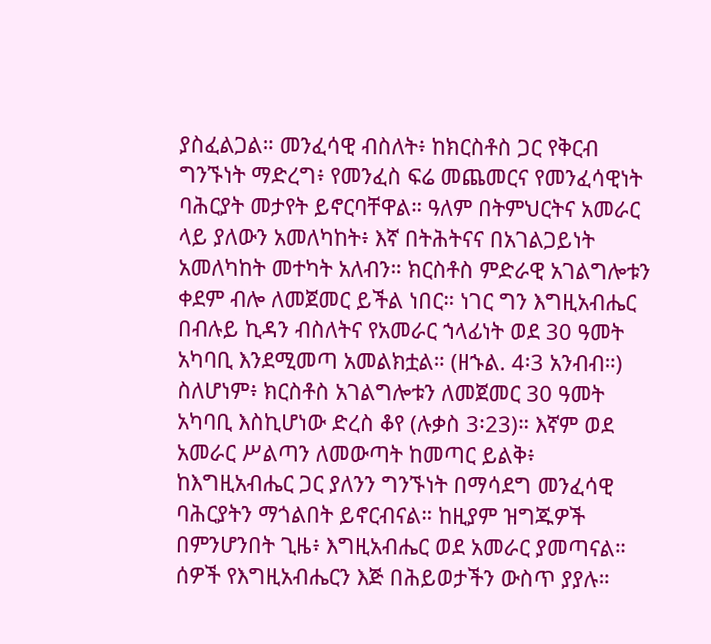ያስፈልጋል። መንፈሳዊ ብስለት፥ ከክርስቶስ ጋር የቅርብ ግንኙነት ማድረግ፥ የመንፈስ ፍሬ መጨመርና የመንፈሳዊነት ባሕርያት መታየት ይኖርባቸዋል። ዓለም በትምህርትና አመራር ላይ ያለውን አመለካከት፥ እኛ በትሕትናና በአገልጋይነት አመለካከት መተካት አለብን። ክርስቶስ ምድራዊ አገልግሎቱን ቀደም ብሎ ለመጀመር ይችል ነበር። ነገር ግን እግዚአብሔር በብሉይ ኪዳን ብስለትና የአመራር ኀላፊነት ወደ 30 ዓመት አካባቢ እንደሚመጣ አመልክቷል። (ዘኁል. 4፡3 አንብብ።) ስለሆነም፥ ክርስቶስ አገልግሎቱን ለመጀመር 30 ዓመት አካባቢ እስኪሆነው ድረስ ቆየ (ሉቃስ 3፡23)። እኛም ወደ አመራር ሥልጣን ለመውጣት ከመጣር ይልቅ፥ ከእግዚአብሔር ጋር ያለንን ግንኙነት በማሳደግ መንፈሳዊ ባሕርያትን ማጎልበት ይኖርብናል። ከዚያም ዝግጁዎች በምንሆንበት ጊዜ፥ እግዚአብሔር ወደ አመራር ያመጣናል። ሰዎች የእግዚአብሔርን እጅ በሕይወታችን ውስጥ ያያሉ።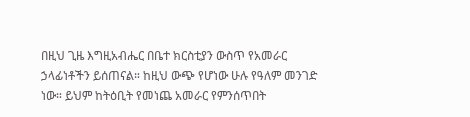በዚህ ጊዜ እግዚአብሔር በቤተ ክርስቲያን ውስጥ የአመራር ኃላፊነቶችን ይሰጠናል። ከዚህ ውጭ የሆነው ሁሉ የዓለም መንገድ ነው። ይህም ከትዕቢት የመነጨ አመራር የምንሰጥበት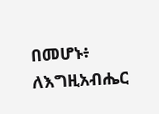በመሆኑ፥ ለእግዚአብሔር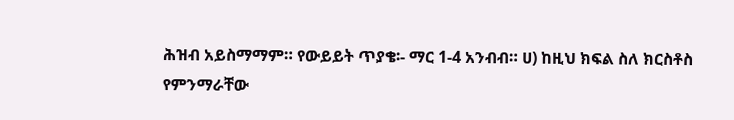ሕዝብ አይስማማም። የውይይት ጥያቄ፡- ማር 1-4 አንብብ። ሀ) ከዚህ ክፍል ስለ ክርስቶስ የምንማራቸው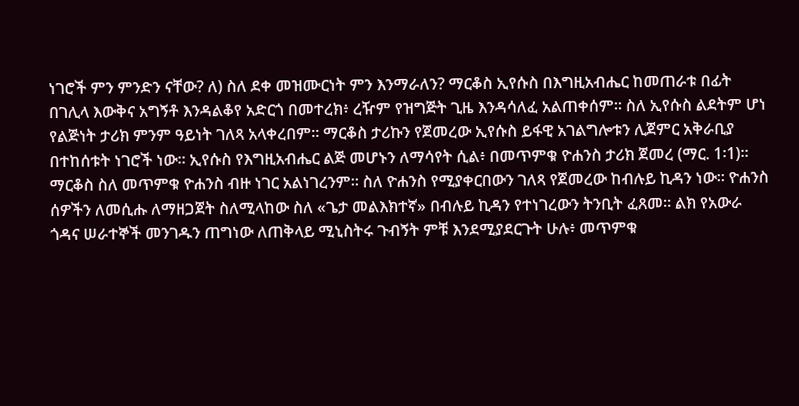ነገሮች ምን ምንድን ናቸው? ለ) ስለ ደቀ መዝሙርነት ምን እንማራለን? ማርቆስ ኢየሱስ በእግዚአብሔር ከመጠራቱ በፊት በገሊላ እውቅና አግኝቶ እንዳልቆየ አድርጎ በመተረክ፥ ረዥም የዝግጅት ጊዜ እንዳሳለፈ አልጠቀሰም። ስለ ኢየሱስ ልደትም ሆነ የልጅነት ታሪክ ምንም ዓይነት ገለጻ አላቀረበም። ማርቆስ ታሪኩን የጀመረው ኢየሱስ ይፋዊ አገልግሎቱን ሊጀምር አቅራቢያ በተከሰቱት ነገሮች ነው። ኢየሱስ የእግዚአብሔር ልጅ መሆኑን ለማሳየት ሲል፥ በመጥምቁ ዮሐንስ ታሪክ ጀመረ (ማር. 1፡1)። ማርቆስ ስለ መጥምቁ ዮሐንስ ብዙ ነገር አልነገረንም። ስለ ዮሐንስ የሚያቀርበውን ገለጻ የጀመረው ከብሉይ ኪዳን ነው። ዮሐንስ ሰዎችን ለመሲሑ ለማዘጋጀት ስለሚላከው ስለ «ጌታ መልእክተኛ» በብሉይ ኪዳን የተነገረውን ትንቢት ፈጸመ። ልክ የአውራ ጎዳና ሠራተኞች መንገዱን ጠግነው ለጠቅላይ ሚኒስትሩ ጉብኝት ምቹ እንደሚያደርጉት ሁሉ፥ መጥምቁ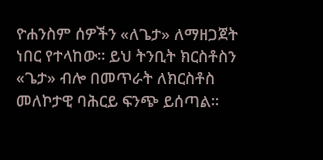ዮሐንስም ሰዎችን «ለጌታ» ለማዘጋጀት ነበር የተላከው። ይህ ትንቢት ክርስቶስን «ጌታ» ብሎ በመጥራት ለክርስቶስ መለኮታዊ ባሕርይ ፍንጭ ይሰጣል።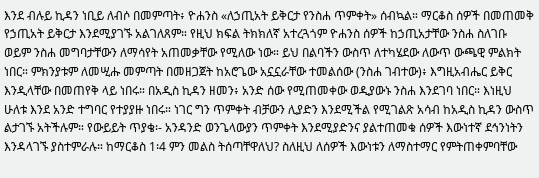እንደ ብሉይ ኪዳን ነቢይ ለብሶ በመምጣት፥ ዮሐንስ «ለኃጢአት ይቅርታ የንስሐ ጥምቀት» ሰብኳል። ማርቆስ ሰዎች በመጠመቅ የኃጢአት ይቅርታ እንደሚያገኙ አልገለጸም። የዚህ ክፍል ትክክለኛ አተረጓጎም ዮሐንስ ሰዎች ከኃጢአታቸው ንስሐ ስለገቡ ወይም ንስሐ መግባታቸውን ለማሳየት አጠመቃቸው የሚለው ነው። ይህ በልባችን ውስጥ ለተካሄደው ለውጥ ውጫዊ ምልክት ነበር። ምክንያቱም ለመሢሑ መምጣት በመዘጋጀት ከአሮጌው አኗኗራቸው ተመልሰው (ንስሐ ገብተው)፥ እግዚአብሔር ይቅር እንዲላቸው በመጠየቅ ላይ ነበሩ። በአዲስ ኪዳን ዘመን፥ አንድ ሰው የሚጠመቀው ወዲያውኑ ንስሐ እንደገባ ነበር። እነዚህ ሁለቱ እንደ አንድ ተግባር የተያያዙ ነበሩ። ነገር ግን ጥምቀት ብቻውን ሊያድን እንደሚችል የሚገልጽ አሳብ ከአዲስ ኪዳን ውስጥ ልታገኙ አትችሉም። የውይይት ጥያቄ፡- አንዳንድ ወንጌላውያን ጥምቀት እንደሚያድንና ያልተጠመቁ ሰዎች እውነተኛ ደኅንነትን እንዳላገኙ ያስተምራሉ። ከማርቆስ 1፡4 ምን መልስ ትሰጣቸዋለህ? ስለዚህ ለሰዎች እውነቱን ለማስተማር የምትጠቀምባቸው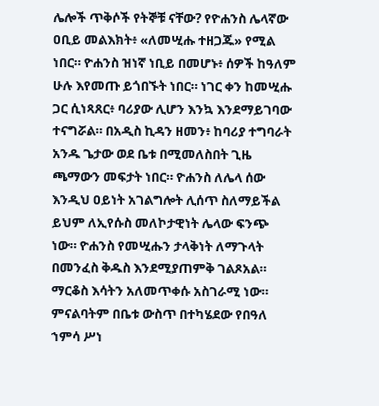ሌሎች ጥቅሶች የትኞቹ ናቸው? የዮሐንስ ሌላኛው ዐቢይ መልእክት፥ «ለመሢሑ ተዘጋጁ» የሚል ነበር። ዮሐንስ ዝነኛ ነቢይ በመሆኑ፥ ሰዎች ከዓለም ሁሉ እየመጡ ይጎበኙት ነበር። ነገር ቀን ከመሢሑ ጋር ሲነጻጸር፥ ባሪያው ሊሆን እንኳ እንደማይገባው ተናግሯል። በአዲስ ኪዳን ዘመን፥ ከባሪያ ተግባራት አንዱ ጌታው ወደ ቤቱ በሚመለስበት ጊዜ ጫማውን መፍታት ነበር። ዮሐንስ ለሌላ ሰው እንዲህ ዐይነት አገልግሎት ሊሰጥ ስለማይችል ይህም ለኢየሱስ መለኮታዊነት ሌላው ፍንጭ ነው። ዮሐንስ የመሢሑን ታላቅነት ለማጉላት በመንፈስ ቅዱስ እንደሚያጠምቅ ገልጾአል። ማርቆስ እሳትን አለመጥቀሱ አስገራሚ ነው። ምናልባትም በቤቱ ውስጥ በተካሄደው የበዓለ ኀምሳ ሥነ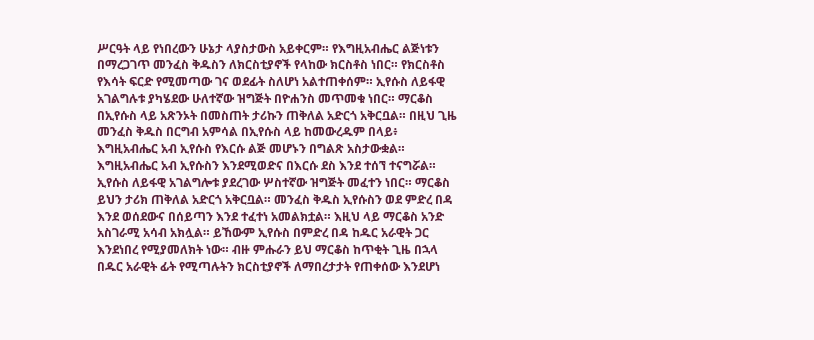ሥርዓት ላይ የነበረውን ሁኔታ ላያስታውስ አይቀርም። የእግዚአብሔር ልጅነቱን በማረጋገጥ መንፈስ ቅዱስን ለክርስቲያኖች የላከው ክርስቶስ ነበር። የክርስቶስ የእሳት ፍርድ የሚመጣው ገና ወደፊት ስለሆነ አልተጠቀሰም። ኢየሱስ ለይፋዊ አገልግሉቱ ያካሄደው ሁለተኛው ዝግጅት በዮሐንስ መጥመቁ ነበር። ማርቆስ በኢየሱስ ላይ አጽንኦት በመስጠት ታሪኩን ጠቅለል አድርጎ አቅርቧል። በዚህ ጊዜ መንፈስ ቅዱስ በርግብ አምሳል በኢየሱስ ላይ ከመውረዱም በላይ፥ እግዚአብሔር አብ ኢየሱስ የእርሱ ልጅ መሆኑን በግልጽ አስታውቋል። እግዚአብሔር አብ ኢየሱስን እንደሚወድና በእርሱ ደስ እንደ ተሰኘ ተናግሯል። ኢየሱስ ለይፋዊ አገልግሎቱ ያደረገው ሦስተኛው ዝግጅት መፈተን ነበር። ማርቆስ ይህን ታሪክ ጠቅለል አድርጎ አቅርቧል። መንፈስ ቅዱስ ኢየሱስን ወደ ምድረ በዳ እንደ ወሰደውና በሰይጣን እንደ ተፈተነ አመልክቷል። እዚህ ላይ ማርቆስ አንድ አስገራሚ አሳብ አክሏል። ይኸውም ኢየሱስ በምድረ በዳ ከዱር አራዊት ጋር እንደነበረ የሚያመለክት ነው። ብዙ ምሑራን ይህ ማርቆስ ከጥቂት ጊዜ በኋላ በዱር አራዊት ፊት የሚጣሉትን ክርስቲያኖች ለማበረታታት የጠቀሰው እንደሆነ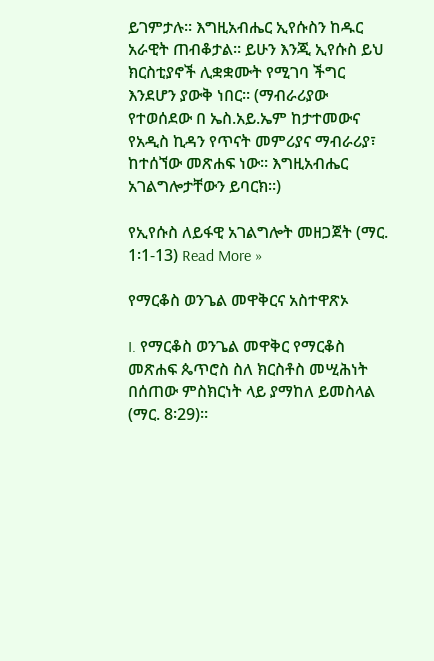ይገምታሉ። እግዚአብሔር ኢየሱስን ከዱር አራዊት ጠብቆታል። ይሁን እንጂ ኢየሱስ ይህ ክርስቲያኖች ሊቋቋሙት የሚገባ ችግር እንደሆን ያውቅ ነበር። (ማብራሪያው የተወሰደው በ ኤስ.አይ.ኤም ከታተመውና የአዲስ ኪዳን የጥናት መምሪያና ማብራሪያ፣ ከተሰኘው መጽሐፍ ነው፡፡ እግዚአብሔር አገልግሎታቸውን ይባርክ፡፡)

የኢየሱስ ለይፋዊ አገልግሎት መዘጋጀት (ማር. 1፡1-13) Read More »

የማርቆስ ወንጌል መዋቅርና አስተዋጽኦ

I. የማርቆስ ወንጌል መዋቅር የማርቆስ መጽሐፍ ጴጥሮስ ስለ ክርስቶስ መሢሕነት በሰጠው ምስክርነት ላይ ያማከለ ይመስላል (ማር. 8፡29)።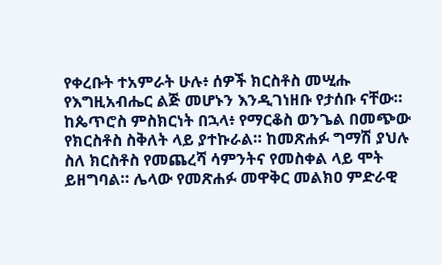የቀረቡት ተአምራት ሁሉ፥ ሰዎች ክርስቶስ መሢሑ የእግዚአብሔር ልጅ መሆኑን እንዲገነዘቡ የታሰቡ ናቸው። ከጴጥሮስ ምስክርነት በኋላ፥ የማርቆስ ወንጌል በመጭው የክርስቶስ ስቅለት ላይ ያተኩራል። ከመጽሐፉ ግማሽ ያህሉ ስለ ክርስቶስ የመጨረሻ ሳምንትና የመስቀል ላይ ሞት ይዘግባል። ሌላው የመጽሐፉ መዋቅር መልክዐ ምድራዊ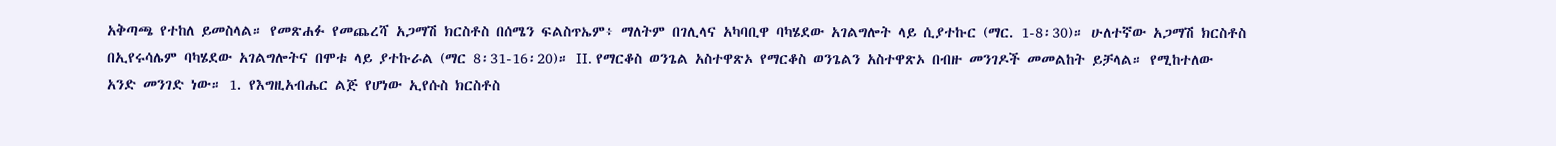አቅጣጫ የተከለ ይመስላል። የመጽሐፉ የመጨረሻ አጋማሽ ክርስቶስ በሰሜን ፍልስጥኤም፥ ማለትም በገሊላና አካባቢዋ ባካሄደው አገልግሎት ላይ ሲያተኩር (ማር. 1-8፡30)። ሁለተኛው አጋማሽ ክርስቶስ በኢየሩሳሌም ባካሄደው አገልግሎትና በሞቱ ላይ ያተኩራል (ማር 8፡31-16፡20)። II. የማርቆስ ወንጌል አስተዋጽኦ የማርቆስ ወንጌልን አስተዋጽኦ በብዙ መንገዶች መመልከት ይቻላል። የሚከተለው አንድ መንገድ ነው። 1. የእግዚአብሔር ልጅ የሆነው ኢየሱስ ክርስቶስ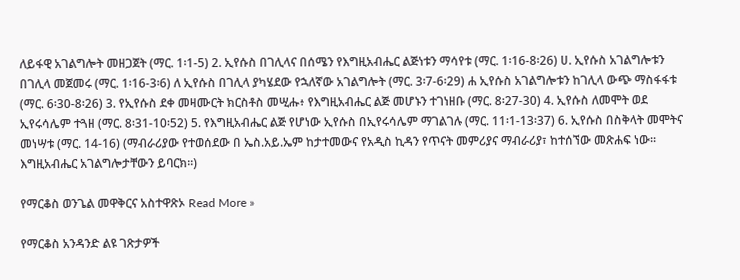ለይፋዊ አገልግሎት መዘጋጀት (ማር. 1፡1-5) 2. ኢየሱስ በገሊላና በሰሜን የእግዚአብሔር ልጅነቱን ማሳየቱ (ማር. 1፡16-8፡26) ሀ. ኢየሱስ አገልግሎቱን በገሊላ መጀመሩ (ማር. 1፡16-3፡6) ለ ኢየሱስ በገሊላ ያካሄደው የኋለኛው አገልግሎት (ማር. 3፡7-6፡29) ሐ ኢየሱስ አገልግሎቱን ከገሊላ ውጭ ማስፋፋቱ (ማር. 6፡30-8፡26) 3. የኢየሱስ ደቀ መዛሙርት ክርስቶስ መሢሑ፥ የእግዚአብሔር ልጅ መሆኑን ተገነዘቡ (ማር. 8፡27-30) 4. ኢየሱስ ለመሞት ወደ ኢየሩሳሌም ተጓዘ (ማር. 8፡31-10፡52) 5. የእግዚአብሔር ልጅ የሆነው ኢየሱስ በኢየሩሳሌም ማገልገሉ (ማር. 11፡1-13፡37) 6. ኢየሱስ በስቅላት መሞትና መነሣቱ (ማር. 14-16) (ማብራሪያው የተወሰደው በ ኤስ.አይ.ኤም ከታተመውና የአዲስ ኪዳን የጥናት መምሪያና ማብራሪያ፣ ከተሰኘው መጽሐፍ ነው፡፡ እግዚአብሔር አገልግሎታቸውን ይባርክ፡፡)

የማርቆስ ወንጌል መዋቅርና አስተዋጽኦ Read More »

የማርቆስ አንዳንድ ልዩ ገጽታዎች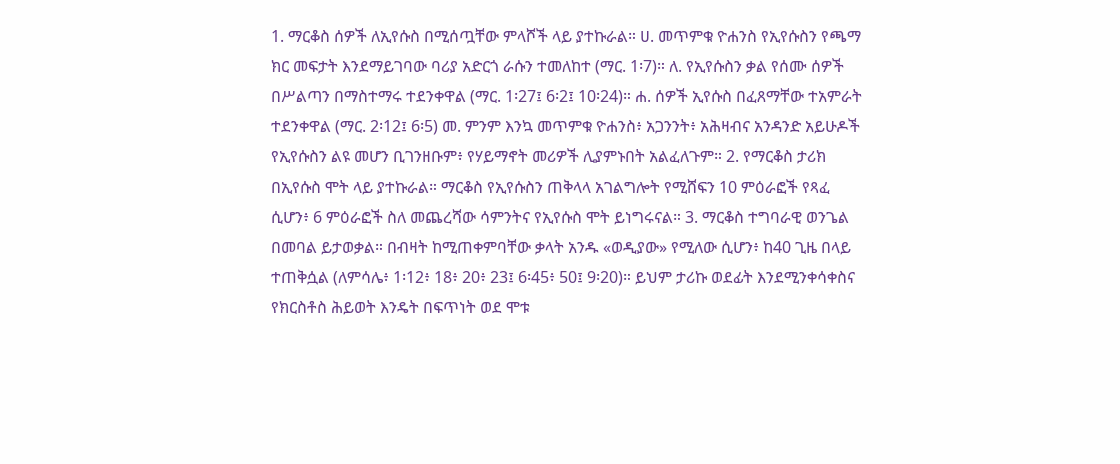1. ማርቆስ ሰዎች ለኢየሱስ በሚሰጧቸው ምላሾች ላይ ያተኩራል። ሀ. መጥምቁ ዮሐንስ የኢየሱስን የጫማ ክር መፍታት እንደማይገባው ባሪያ አድርጎ ራሱን ተመለከተ (ማር. 1፡7)። ለ. የኢየሱስን ቃል የሰሙ ሰዎች በሥልጣን በማስተማሩ ተደንቀዋል (ማር. 1፡27፤ 6፡2፤ 10፡24)። ሐ. ሰዎች ኢየሱስ በፈጸማቸው ተአምራት ተደንቀዋል (ማር. 2፡12፤ 6፡5) መ. ምንም እንኳ መጥምቁ ዮሐንስ፥ አጋንንት፥ አሕዛብና አንዳንድ አይሁዶች የኢየሱስን ልዩ መሆን ቢገንዘቡም፥ የሃይማኖት መሪዎች ሊያምኑበት አልፈለጉም። 2. የማርቆስ ታሪክ በኢየሱስ ሞት ላይ ያተኩራል። ማርቆስ የኢየሱስን ጠቅላላ አገልግሎት የሚሸፍን 10 ምዕራፎች የጻፈ ሲሆን፥ 6 ምዕራፎች ስለ መጨረሻው ሳምንትና የኢየሱስ ሞት ይነግሩናል። 3. ማርቆስ ተግባራዊ ወንጌል በመባል ይታወቃል። በብዛት ከሚጠቀምባቸው ቃላት አንዱ «ወዲያው» የሚለው ሲሆን፥ ከ40 ጊዜ በላይ ተጠቅሷል (ለምሳሌ፥ 1፡12፥ 18፥ 20፥ 23፤ 6፡45፥ 50፤ 9፡20)። ይህም ታሪኩ ወደፊት እንደሚንቀሳቀስና የክርስቶስ ሕይወት እንዴት በፍጥነት ወደ ሞቱ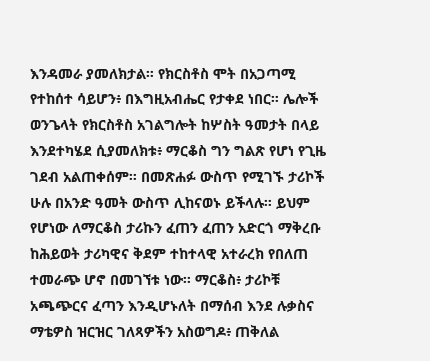እንዳመራ ያመለክታል። የክርስቶስ ሞት በአጋጣሚ የተከሰተ ሳይሆን፥ በእግዚአብሔር የታቀደ ነበር። ሌሎች ወንጌላት የክርስቶስ አገልግሎት ከሦስት ዓመታት በላይ እንደተካሄደ ሲያመለክቱ፥ ማርቆስ ግን ግልጽ የሆነ የጊዜ ገደብ አልጠቀሰም። በመጽሐፉ ውስጥ የሚገኙ ታሪኮች ሁሉ በአንድ ዓመት ውስጥ ሊከናወኑ ይችላሉ። ይህም የሆነው ለማርቆስ ታሪኩን ፈጠን ፈጠን አድርጎ ማቅረቡ ከሕይወት ታሪካዊና ቅደም ተከተላዊ አተራረክ የበለጠ ተመራጭ ሆኖ በመገኘቱ ነው፡፡ ማርቆስ፥ ታሪኮቹ አጫጭርና ፈጣን እንዲሆኑለት በማሰብ እንደ ሉቃስና ማቴዎስ ዝርዝር ገለጻዎችን አስወግዶ፥ ጠቅለል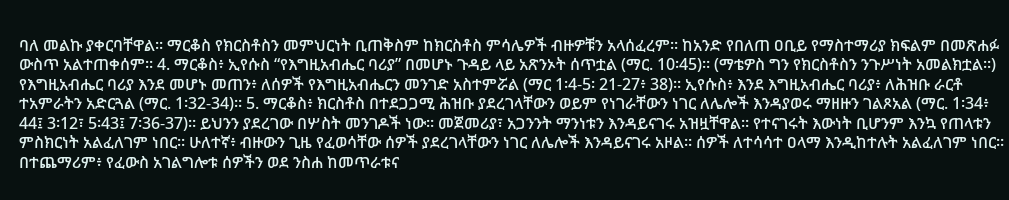ባለ መልኩ ያቀርባቸዋል። ማርቆስ የክርስቶስን መምህርነት ቢጠቅስም ከክርስቶስ ምሳሌዎች ብዙዎቹን አላሰፈረም። ከአንድ የበለጠ ዐቢይ የማስተማሪያ ክፍልም በመጽሐፉ ውስጥ አልተጠቀሰም። 4. ማርቆስ፥ ኢየሱስ “የእግዚአብሔር ባሪያ” በመሆኑ ጉዳይ ላይ አጽንኦት ሰጥቷል (ማር. 10፡45)። (ማቴዎስ ግን የክርስቶስን ንጉሥነት አመልክቷል፡፡) የእግዚአብሔር ባሪያ እንደ መሆኑ መጠን፥ ለሰዎች የእግዚአብሔርን መንገድ አስተምሯል (ማር 1፡4-5፡ 21-27፥ 38)። ኢየሱስ፥ እንደ እግዚአብሔር ባሪያ፥ ለሕዝቡ ራርቶ ተአምራትን አድርጓል (ማር. 1፡32-34)። 5. ማርቆስ፥ ክርስቶስ በተደጋጋሚ ሕዝቡ ያደረገላቸውን ወይም የነገራቸውን ነገር ለሌሎች እንዳያወሩ ማዘዙን ገልጾአል (ማር. 1፡34፥ 44፤ 3፡12፣ 5፡43፤ 7፡36-37)። ይህንን ያደረገው በሦስት መንገዶች ነው። መጀመሪያ፣ አጋንንት ማንነቱን እንዳይናገሩ አዝዟቸዋል። የተናገሩት እውነት ቢሆንም እንኳ የጠላቱን ምስክርነት አልፈለገም ነበር። ሁለተኛ፥ ብዙውን ጊዜ የፈወሳቸው ሰዎች ያደረገላቸውን ነገር ለሌሎች እንዳይናገሩ አዞል። ሰዎች ለተሳሳተ ዐላማ እንዲከተሉት አልፈለገም ነበር። በተጨማሪም፥ የፈውስ አገልግሎቱ ሰዎችን ወደ ንስሐ ከመጥራቱና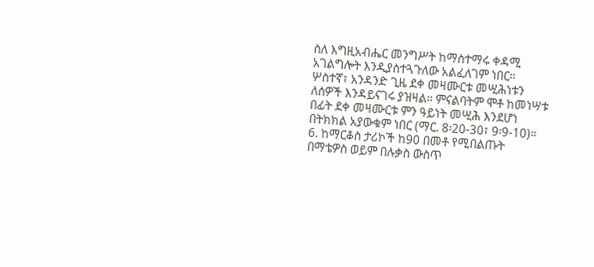ስለ እግዚአብሔር መንግሥት ከማስተማሩ ቀዳሚ አገልግሎት እንዲያስተጓጉለው አልፈለገም ነበር። ሦስተኛ፣ አንዳንድ ጊዜ ደቀ መዛሙርቱ መሢሕነቱን ለሰዎች እንዳይናገሩ ያዝዛል። ምናልባትም ሞቶ ከመነሣቱ በፊት ደቀ መዛሙርቱ ምን ዓይነት መሢሕ እንደሆነ በትክክል አያውቁም ነበር (ማር. 8፡20-30፣ 9፡9-10)። 6. ከማርቆስ ታሪኮች ከ90 በመቶ የሚበልጡት በማቴዎስ ወይም በሉቃስ ውስጥ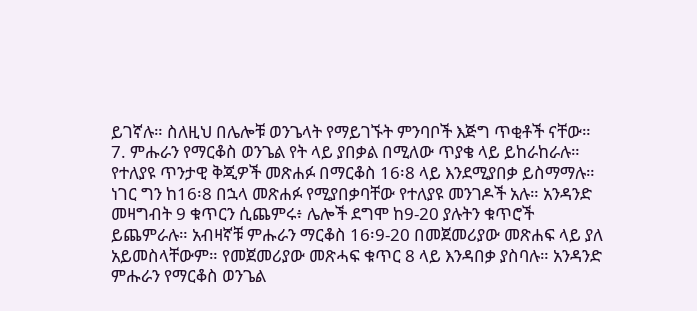ይገኛሉ። ስለዚህ በሌሎቹ ወንጌላት የማይገኙት ምንባቦች እጅግ ጥቂቶች ናቸው። 7. ምሑራን የማርቆስ ወንጌል የት ላይ ያበቃል በሚለው ጥያቄ ላይ ይከራከራሉ። የተለያዩ ጥንታዊ ቅጂዎች መጽሐፉ በማርቆስ 16፡8 ላይ እንደሚያበቃ ይስማማሉ። ነገር ግን ከ16፡8 በኋላ መጽሐፉ የሚያበቃባቸው የተለያዩ መንገዶች አሉ። አንዳንድ መዛግብት 9 ቁጥርን ሲጨምሩ፥ ሌሎች ደግሞ ከ9-20 ያሉትን ቁጥሮች ይጨምራሉ። አብዛኛቹ ምሑራን ማርቆስ 16፡9-20 በመጀመሪያው መጽሐፍ ላይ ያለ አይመስላቸውም። የመጀመሪያው መጽሓፍ ቁጥር 8 ላይ እንዳበቃ ያስባሉ። አንዳንድ ምሑራን የማርቆስ ወንጌል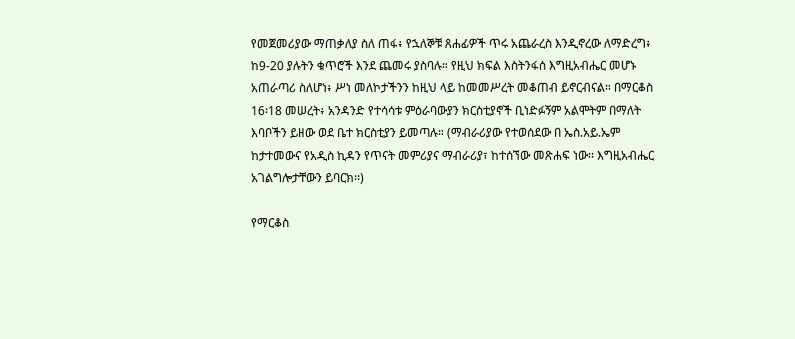የመጀመሪያው ማጠቃለያ ስለ ጠፋ፥ የኋለኞቹ ጸሐፊዎች ጥሩ አጨራረስ እንዲኖረው ለማድረግ፥ ከ9-20 ያሉትን ቁጥሮች እንደ ጨመሩ ያስባሉ። የዚህ ክፍል እስትንፋሰ እግዚአብሔር መሆኑ አጠራጣሪ ስለሆነ፥ ሥነ መለኮታችንን ከዚህ ላይ ከመመሥረት መቆጠብ ይኖርብናል። በማርቆስ 16፡18 መሠረት፥ አንዳንድ የተሳሳቱ ምዕራባውያን ክርስቲያኖች ቢነድፉኝም አልሞትም በማለት እባቦችን ይዘው ወደ ቤተ ክርስቲያን ይመጣሉ። (ማብራሪያው የተወሰደው በ ኤስ.አይ.ኤም ከታተመውና የአዲስ ኪዳን የጥናት መምሪያና ማብራሪያ፣ ከተሰኘው መጽሐፍ ነው፡፡ እግዚአብሔር አገልግሎታቸውን ይባርክ፡፡)

የማርቆስ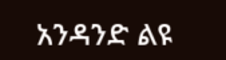አንዳንድ ልዩ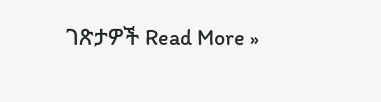ገጽታዎች Read More »